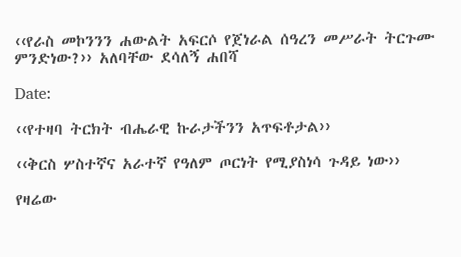‹‹የራስ መኮንንን ሐውልት አፍርሶ የጀነራል ሰዓረን መሥራት ትርጉሙ ምንድነው?›› አለባቸው ደሳለኝ ሐበሻ

Date:

‹‹የተዛባ ትርክት ብሔራዊ ኩራታችንን አጥፍቶታል››

‹‹ቅርስ ሦስተኛና አራተኛ የዓለም ጦርነት የሚያስነሳ ጉዳይ ነው››

የዛሬው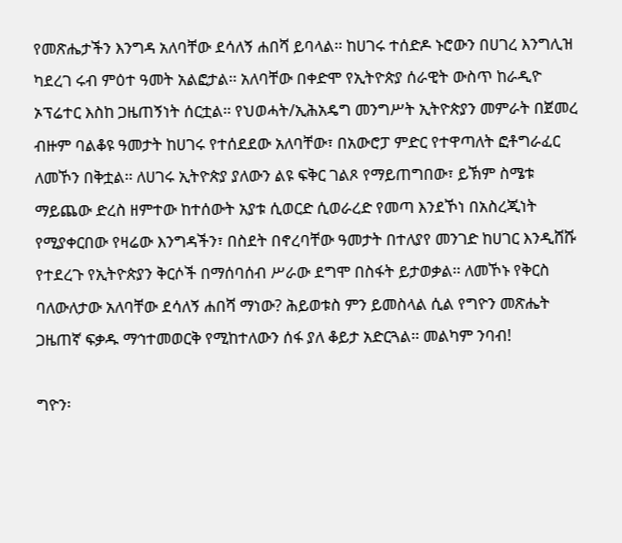የመጽሔታችን እንግዳ አለባቸው ደሳለኝ ሐበሻ ይባላል፡፡ ከሀገሩ ተሰድዶ ኑሮውን በሀገረ እንግሊዝ ካደረገ ሩብ ምዕተ ዓመት አልፎታል፡፡ አለባቸው በቀድሞ የኢትዮጵያ ሰራዊት ውስጥ ከራዲዮ ኦፕሬተር እስከ ጋዜጠኝነት ሰርቷል፡፡ የህወሓት/ኢሕአዴግ መንግሥት ኢትዮጵያን መምራት በጀመረ ብዙም ባልቆዩ ዓመታት ከሀገሩ የተሰደደው አለባቸው፣ በአውሮፓ ምድር የተዋጣለት ፎቶግራፈር ለመኾን በቅቷል፡፡ ለሀገሩ ኢትዮጵያ ያለውን ልዩ ፍቅር ገልጾ የማይጠግበው፣ ይኽም ስሜቱ ማይጨው ድረስ ዘምተው ከተሰውት አያቱ ሲወርድ ሲወራረድ የመጣ እንደኾነ በአስረጂነት የሚያቀርበው የዛሬው እንግዳችን፣ በስደት በኖረባቸው ዓመታት በተለያየ መንገድ ከሀገር እንዲሸሹ የተደረጉ የኢትዮጵያን ቅርሶች በማሰባሰብ ሥራው ደግሞ በስፋት ይታወቃል፡፡ ለመኾኑ የቅርስ ባለውለታው አለባቸው ደሳለኝ ሐበሻ ማነው? ሕይወቱስ ምን ይመስላል ሲል የግዮን መጽሔት ጋዜጠኛ ፍቃዱ ማኅተመወርቅ የሚከተለውን ሰፋ ያለ ቆይታ አድርጓል፡፡ መልካም ንባብ!

ግዮን፡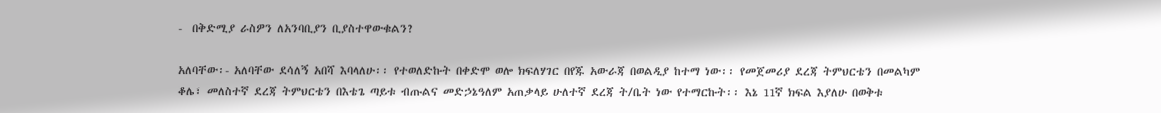-  በቅድሚያ ራስዎን ለአንባቢያን ቢያስተዋውቁልን?

አለባቸው፡- አለባቸው ደሳለኝ አበሻ እባላለሁ፡፡ የተወለድኩት በቀድሞ ወሎ ክፍለሃገር በየጁ አውራጃ በወልዲያ ከተማ ነው፡፡ የመጀመሪያ ደረጃ ትምህርቴን በመልካም ቆሌ፣ መለስተኛ ደረጃ ትምህርቴን በእቴጌ ጣይቱ ብጡልና መድኃኔዓለም አጠቃላይ ሁለተኛ ደረጃ ት/ቤት ነው የተማርኩት፡፡ እኔ 11ኛ ክፍል እያለሁ በወቅቱ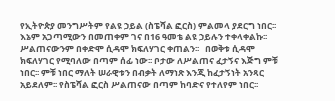የኢትዮጵያ መንግሥትም የልዩ ኃይል (ስፔሻል ፎርስ) ምልመላ ያደርግ ነበር፡፡ እኔም አጋጣሚውን በመጠቀም ገና በ16 ዓመቴ ልዩ ኃይሉን ተቀላቀልኩ፡፡ ሥልጠናውንም በቀድሞ ሲዳሞ ክፍለሃገር ቀጠልን፡፡   በወቅቱ ሲዳሞ ክፍለሃገር የሚባለው በጣም ሰፊ ነው፡፡ ቦታው ለሥልጠና ፈታኝና እጅግ ምቹ ነበር፡፡ ምቹ ነበር ማለት ሠራዊቱን በብቃት ለማነጽ እንጂ ከፈታኝነት አንጻር አይደለም፡፡ የስፔሻል ፎርስ ሥልጠናው በጣም ከባድና የተለየም ነበር፡፡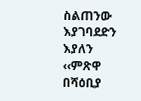ስልጠንው እያገባደድን እያለን ‹‹ምጽዋ በሻዕቢያ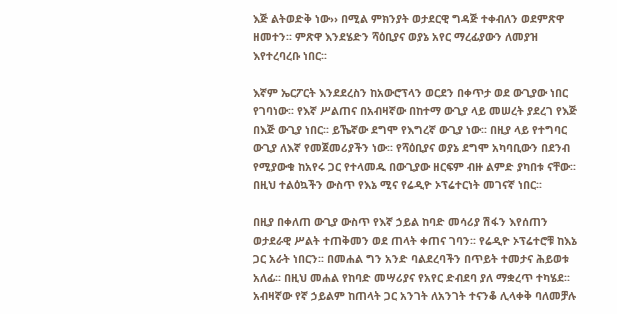እጅ ልትወድቅ ነው›› በሚል ምክንያት ወታደርዊ ግዳጅ ተቀብለን ወደምጽዋ ዘመተን፡፡ ምጽዋ እንደሄድን ሻዕቢያና ወያኔ አየር ማረፊያውን ለመያዝ እየተረባረቡ ነበር፡፡

እኛም ኤርፖርት እንደደረስን ከአውሮፕላን ወርደን በቀጥታ ወደ ውጊያው ነበር የገባነው፡፡ የእኛ ሥልጠና በአብዛኛው በከተማ ውጊያ ላይ መሠረት ያደረገ የእጅ በእጅ ውጊያ ነበር፡፡ ይኼኛው ደግሞ የእግረኛ ውጊያ ነው፡፡ በዚያ ላይ የተግባር ውጊያ ለእኛ የመጀመሪያችን ነው፡፡ የሻዕቢያና ወያኔ ደግሞ አካባቢውን በደንብ  የሚያውቁ ከአየሩ ጋር የተላመዱ በውጊያው ዘርፍም ብዙ ልምድ ያካበቱ ናቸው፡፡ በዚህ ተልዕኳችን ውስጥ የእኔ ሚና የሬዲዮ ኦፕሬተርነት መገናኛ ነበር፡፡

በዚያ በቀለጠ ውጊያ ውስጥ የእኛ ኃይል ከባድ መሳሪያ ሽፋን እየሰጠን ወታደራዊ ሥልት ተጠቅመን ወደ ጠላት ቀጠና ገባን፡፡ የሬዲዮ ኦፕሬተሮቹ ከእኔ ጋር አራት ነበርን፡፡ በመሐል ግን አንድ ባልደረባችን በጥይት ተመታና ሕይወቱ አለፊ፡፡ በዚህ መሐል የከባድ መሣሪያና የአየር ድብደባ ያለ ማቋረጥ ተካሄደ፡፡   አብዛኛው የኛ ኃይልም ከጠላት ጋር አንገት ለአንገት ተናንቆ ሊላቀቅ ባለመቻሉ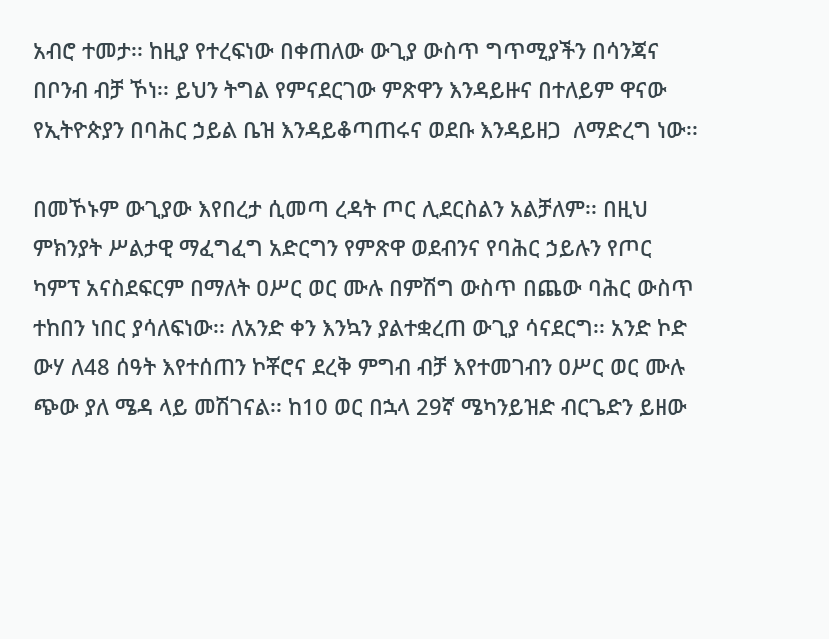አብሮ ተመታ፡፡ ከዚያ የተረፍነው በቀጠለው ውጊያ ውስጥ ግጥሚያችን በሳንጃና በቦንብ ብቻ ኾነ፡፡ ይህን ትግል የምናደርገው ምጽዋን እንዳይዙና በተለይም ዋናው የኢትዮጵያን በባሕር ኃይል ቤዝ እንዳይቆጣጠሩና ወደቡ እንዳይዘጋ  ለማድረግ ነው፡፡

በመኾኑም ውጊያው እየበረታ ሲመጣ ረዳት ጦር ሊደርስልን አልቻለም፡፡ በዚህ ምክንያት ሥልታዊ ማፈግፈግ አድርግን የምጽዋ ወደብንና የባሕር ኃይሉን የጦር ካምፕ አናስደፍርም በማለት ዐሥር ወር ሙሉ በምሽግ ውስጥ በጨው ባሕር ውስጥ ተከበን ነበር ያሳለፍነው፡፡ ለአንድ ቀን እንኳን ያልተቋረጠ ውጊያ ሳናደርግ፡፡ አንድ ኮድ ውሃ ለ48 ሰዓት እየተሰጠን ኮቾሮና ደረቅ ምግብ ብቻ እየተመገብን ዐሥር ወር ሙሉ ጭው ያለ ሜዳ ላይ መሽገናል፡፡ ከ10 ወር በኋላ 29ኛ ሜካንይዝድ ብርጌድን ይዘው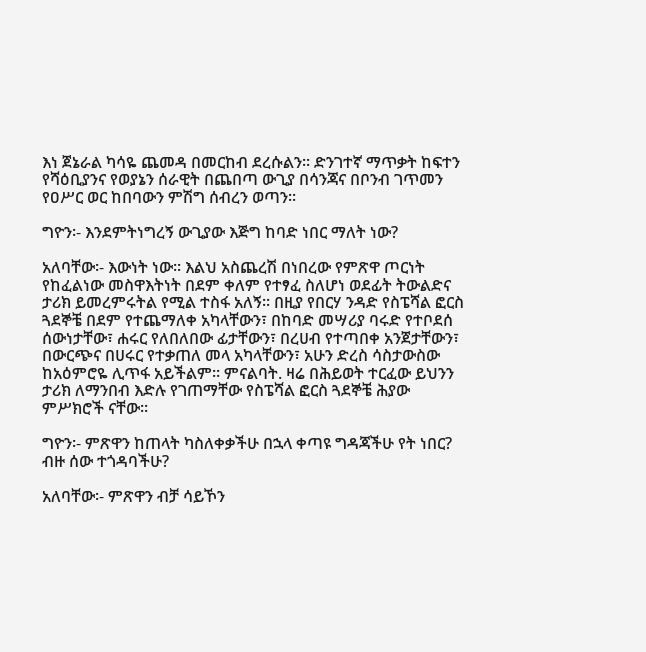እነ ጀኔራል ካሳዬ ጨመዳ በመርከብ ደረሱልን፡፡ ድንገተኛ ማጥቃት ከፍተን የሻዕቢያንና የወያኔን ሰራዊት በጨበጣ ውጊያ በሳንጃና በቦንብ ገጥመን የዐሥር ወር ከበባውን ምሽግ ሰብረን ወጣን፡፡

ግዮን፡- እንደምትነግረኝ ውጊያው እጅግ ከባድ ነበር ማለት ነው?

አለባቸው፡- እውነት ነው፡፡ እልህ አስጨረሽ በነበረው የምጽዋ ጦርነት የከፈልነው መስዋእትነት በደም ቀለም የተፃፈ ስለሆነ ወደፊት ትውልድና ታሪክ ይመረምሩትል የሚል ተስፋ አለኝ፡፡ በዚያ የበርሃ ንዳድ የስፔሻል ፎርስ ጓደኞቼ በደም የተጨማለቀ አካላቸውን፣ በከባድ መሣሪያ ባሩድ የተቦደሰ ሰውነታቸው፣ ሐሩር የለበለበው ፊታቸውን፣ በረሀብ የተጣበቀ አንጀታቸውን፣ በውርጭና በሀሩር የተቃጠለ መላ አካላቸውን፣ አሁን ድረስ ሳስታውስው ከአዕምሮዬ ሊጥፋ አይችልም፡፡ ምናልባት. ዛሬ በሕይወት ተርፈው ይህንን ታሪክ ለማንበብ እድሉ የገጠማቸው የስፔሻል ፎርስ ጓደኞቼ ሕያው ምሥክሮች ናቸው፡፡

ግዮን፡- ምጽዋን ከጠላት ካስለቀቃችሁ በኋላ ቀጣዩ ግዳጃችሁ የት ነበር? ብዙ ሰው ተጎዳባችሁ?

አለባቸው፡- ምጽዋን ብቻ ሳይኾን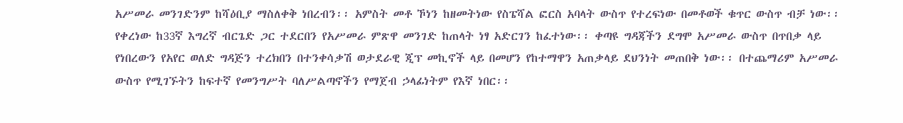አሥመራ መንገድንም ከሻዕቢያ ማስለቀቅ ነበረብን፡፡ አምስት መቶ ኾነን ከዘመትነው የስፔሻል ፎርስ አባላት ውስጥ የተረፍነው በመቶወች ቁጥር ውስጥ ብቻ ነው፡፡ የቀረነው ከ33ኛ እግረኛ ብርጌድ ጋር ተደርበን የአሥመራ ምጽዋ መንገድ ከጠላት ነፃ አድርገን ከፈተነው፡፡ ቀጣዩ ግዳጃችን ደግሞ አሥመራ ውስጥ በጥበቃ ላይ የነበረውን የአየር ወለድ ግዳጅን ተረክበን በተንቀሳቃሽ ወታደራዊ ጂፕ መኪኖች ላይ በመሆን የከተማዋን አጠቃላይ ደህንነት መጠበቅ ነው፡፡ በተጨማሪም አሥመራ ውስጥ የሚገኙትን ከፍተኛ የመንግሥት ባለሥልጣኖችን የማጀብ ኃላፊነትም የእኛ ነበር፡፡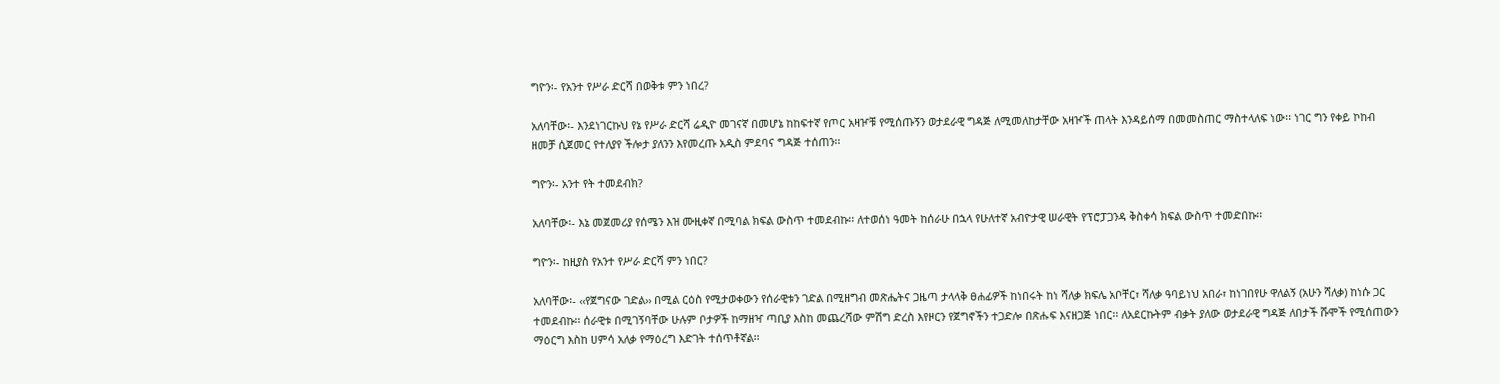ግዮን፡- የአንተ የሥራ ድርሻ በወቅቱ ምን ነበረ?

አለባቸው፡- እንደነገርኩህ የኔ የሥራ ድርሻ ሬዲዮ መገናኛ በመሆኔ ከከፍተኛ የጦር አዛዦቹ የሚሰጡኝን ወታደራዊ ግዳጅ ለሚመለከታቸው አዛዦች ጠላት እንዳይሰማ በመመስጠር ማስተላለፍ ነው፡፡ ነገር ግን የቀይ ኮከብ ዘመቻ ሲጀመር የተለያየ ችሎታ ያለንን እየመረጡ አዲስ ምደባና ግዳጅ ተሰጠን፡፡

ግዮን፡- አንተ የት ተመደብክ?

አለባቸው፡- እኔ መጀመሪያ የሰሜን እዝ ሙዚቀኛ በሚባል ክፍል ውስጥ ተመደብኩ፡፡ ለተወሰነ ዓመት ከሰራሁ በኋላ የሁለተኛ አብዮታዊ ሠራዊት የፕሮፓጋንዳ ቅስቀሳ ክፍል ውስጥ ተመድበኩ፡፡

ግዮን፡- ከዚያስ የአንተ የሥራ ድርሻ ምን ነበር?

አለባቸው፡- ‹‹የጀግናው ገድል›› በሚል ርዕስ የሚታወቀውን የሰራዊቱን ገድል በሚዘግብ መጽሔትና ጋዜጣ ታላላቅ ፀሐፊዎች ከነበሩት ከነ ሻለቃ ክፍሌ አቦቸር፣ ሻለቃ ዓባይነህ አበራ፣ ከነገበየሁ ዋለልኝ (አሁን ሻለቃ) ከነሱ ጋር ተመደብኩ፡፡ ሰራዊቱ በሚገኝባቸው ሁሉም ቦታዎች ከማዘዣ ጣቢያ እስከ መጨረሻው ምሽግ ድረስ እየዞርን የጀግኖችን ተጋድሎ በጽሑፍ እናዘጋጅ ነበር፡፡ ለአደርኩትም ብቃት ያለው ወታደራዊ ግዳጅ ለበታች ሹሞች የሚሰጠውን ማዕርግ እስከ ሀምሳ አለቃ የማዕረግ እድገት ተሰጥቶኛል፡፡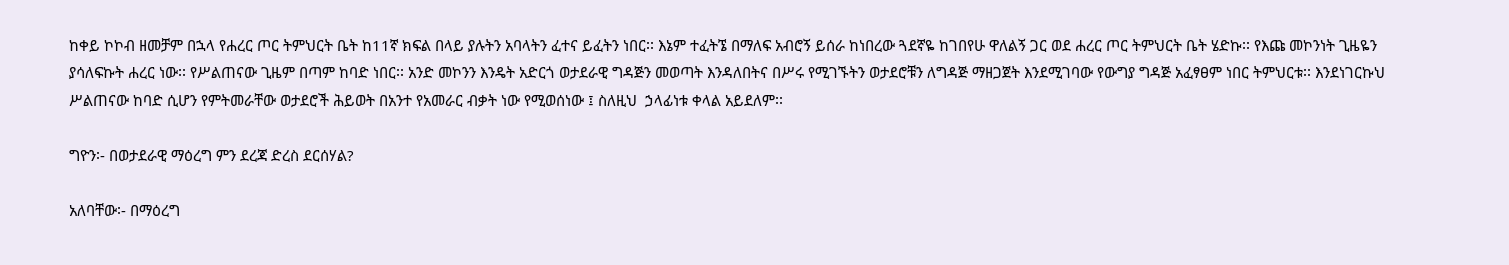ከቀይ ኮኮብ ዘመቻም በኋላ የሐረር ጦር ትምህርት ቤት ከ11ኛ ክፍል በላይ ያሉትን አባላትን ፈተና ይፈትን ነበር፡፡ እኔም ተፈትኜ በማለፍ አብሮኝ ይሰራ ከነበረው ጓደኛዬ ከገበየሁ ዋለልኝ ጋር ወደ ሐረር ጦር ትምህርት ቤት ሄድኩ፡፡ የእጩ መኮንነት ጊዜዬን ያሳለፍኩት ሐረር ነው፡፡ የሥልጠናው ጊዜም በጣም ከባድ ነበር፡፡ አንድ መኮንን እንዴት አድርጎ ወታደራዊ ግዳጅን መወጣት እንዳለበትና በሥሩ የሚገኙትን ወታደሮቹን ለግዳጅ ማዘጋጀት እንደሚገባው የውግያ ግዳጅ አፈፃፀም ነበር ትምህርቱ፡፡ እንደነገርኩህ ሥልጠናው ከባድ ሲሆን የምትመራቸው ወታደሮች ሕይወት በአንተ የአመራር ብቃት ነው የሚወሰነው ፤ ስለዚህ  ኃላፊነቱ ቀላል አይደለም፡፡

ግዮን፡- በወታደራዊ ማዕረግ ምን ደረጃ ድረስ ደርሰሃል?

አለባቸው፡- በማዕረግ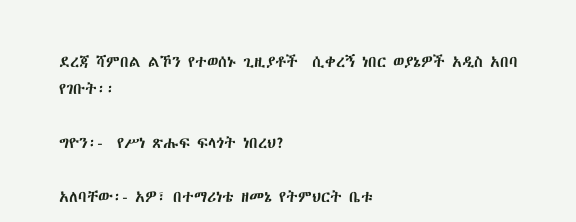ደረጃ ሻምበል ልኾን የተወሰኑ ጊዚያቶች  ሲቀረኝ ነበር ወያኔዎች አዲስ አበባ የገቡት፡፡

ግዮን፡-  የሥነ ጽሑፍ ፍላጎት ነበረህ?

አለባቸው፡- አዎ፣ በተማሪነቴ ዘመኔ የትምህርት ቤቱ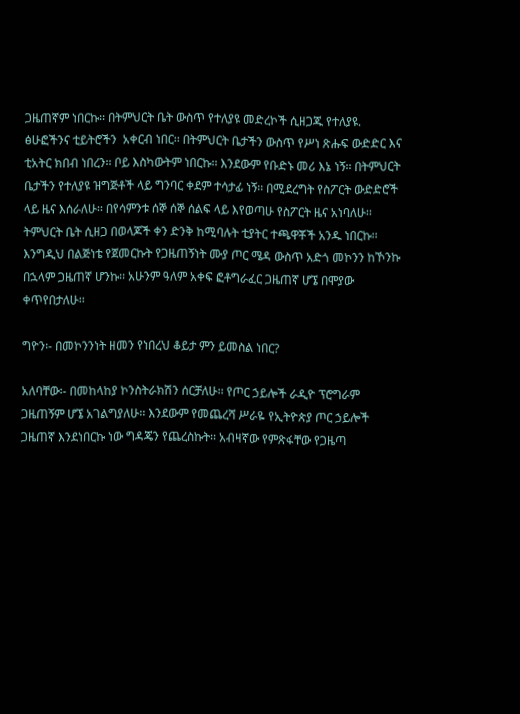ጋዜጠኛም ነበርኩ፡፡ በትምህርት ቤት ውስጥ የተለያዩ መድረኮች ሲዘጋጁ የተለያዩ. ፅሁፎችንና ቲይትሮችን  አቀርብ ነበር፡፡ በትምህርት ቤታችን ውስጥ የሥነ ጽሑፍ ውድድር እና ቲአትር ክበብ ነበረን፡፡ ቦይ እስካውትም ነበርኩ፡፡ እንደውም የቡድኑ መሪ እኔ ነኝ፡፡ በትምህርት ቤታችን የተለያዩ ዝግጅቶች ላይ ግንባር ቀደም ተሳታፊ ነኝ፡፡ በሚደረግት የስፖርት ውድድሮች  ላይ ዜና እሰራለሁ፡፡ በየሳምንቱ ሰኞ ሰኞ ሰልፍ ላይ እየወጣሁ የስፖርት ዜና አነባለሁ፡፡ ትምህርት ቤት ሲዘጋ በወላጆች ቀን ድንቅ ከሚባሉት ቲያትር ተጫዋቾች አንዱ ነበርኩ፡፡ እንግዲህ በልጅነቴ የጀመርኩት የጋዜጠኝነት ሙያ ጦር ሜዳ ውስጥ አድጎ መኮንን ከኾንኩ በኋላም ጋዜጠኛ ሆንኩ፡፡ አሁንም ዓለም አቀፍ ፎቶግራፈር ጋዜጠኛ ሆኜ በሞያው ቀጥየበታለሁ፡፡

ግዮን፡- በመኮንንነት ዘመን የነበረህ ቆይታ ምን ይመስል ነበር?

አለባቸው፡- በመከላከያ ኮንስትራክሽን ሰርቻለሁ፡፡ የጦር ኃይሎች ራዲዮ ፕሮግራም ጋዜጠኝም ሆኜ አገልግያለሁ፡፡ እንደውም የመጨረሻ ሥራዬ የኢትዮጵያ ጦር ኃይሎች ጋዜጠኛ እንደነበርኩ ነው ግዳጄን የጨረስኩት፡፡ አብዛኛው የምጽፋቸው የጋዜጣ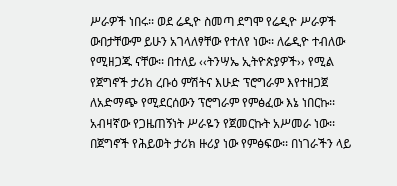ሥራዎች ነበሩ፡፡ ወደ ሬዲዮ ስመጣ ደግሞ የሬዲዮ ሥራዎች ውበታቸውም ይሁን አገላለፃቸው የተለየ ነው፡፡ ለሬዲዮ ተብለው የሚዘጋጁ ናቸው፡፡ በተለይ ‹‹ትንሣኤ ኢትዮጵያዎች›› የሚል የጀግኖች ታሪክ ረቡዕ ምሽትና እሁድ ፕሮግራም እየተዘጋጀ ለአድማጭ የሚደርሰውን ፕሮግራም የምፅፈው እኔ ነበርኩ፡፡ አብዛኛው የጋዜጠኝነት ሥራዬን የጀመርኩት አሥመራ ነው፡፡ በጀግኖች የሕይወት ታሪክ ዙሪያ ነው የምፅፍው፡፡ በነገራችን ላይ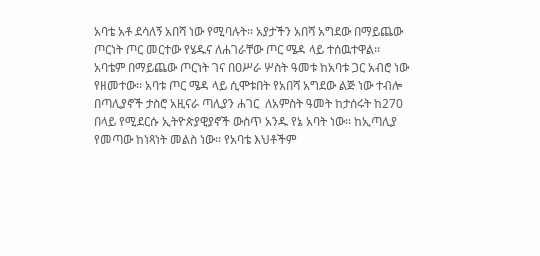አባቴ አቶ ደሳለኝ አበሻ ነው የሚባሉት፡፡ አያታችን አበሻ አግደው በማይጨው ጦርነት ጦር መርተው የሄዱና ለሐገራቸው ጦር ሜዳ ላይ ተሰዉተዋል፡፡ አባቴም በማይጨው ጦርነት ገና በዐሥራ ሦስት ዓመቱ ከአባቱ ጋር አብሮ ነው የዘመተው፡፡ አባቱ ጦር ሜዳ ላይ ሲሞቱበት የአበሻ አግደው ልጅ ነው ተብሎ በጣሊያኖች ታስሮ አዚናራ ጣሊያን ሐገር  ለአምስት ዓመት ከታሰሩት ከ270 በላይ የሚደርሱ ኢትዮጵያዊያኖች ውስጥ አንዱ የኔ አባት ነው፡፡ ከኢጣሊያ የመጣው ከነጻነት መልስ ነው፡፡ የአባቴ እህቶችም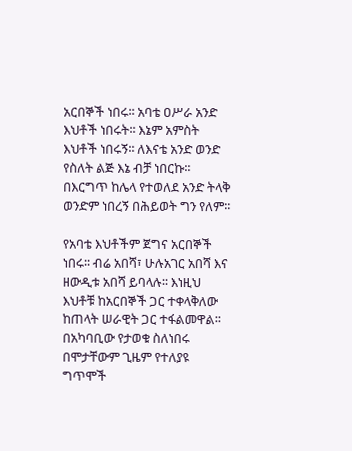አርበኞች ነበሩ፡፡ አባቴ ዐሥራ አንድ እህቶች ነበሩት፡፡ እኔም አምስት እህቶች ነበሩኝ፡፡ ለእናቴ አንድ ወንድ የስለት ልጅ እኔ ብቻ ነበርኩ፡፡ በእርግጥ ከሌላ የተወለደ አንድ ትላቅ ወንድም ነበረኝ በሕይወት ግን የለም፡፡

የአባቴ እህቶችም ጀግና አርበኞች ነበሩ፡፡ ብሬ አበሻ፣ ሁሉአገር አበሻ እና ዘውዲቱ አበሻ ይባላሉ፡፡ እነዚህ እህቶቹ ከአርበኞች ጋር ተቀላቅለው ከጠላት ሠራዊት ጋር ተፋልመዋል፡፡ በአካባቢው የታወቁ ስለነበሩ በሞታቸውም ጊዜም የተለያዩ ግጥሞች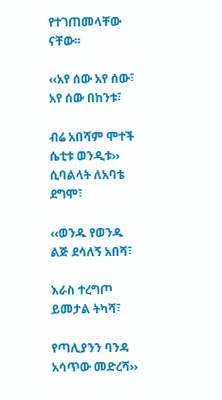የተገጠመላቸው ናቸው፡፡

‹‹አየ ሰው አየ ሰው፣ አየ ሰው በከንቱ፣

ብሬ አበሻም ሞተች ሴቲቱ ወንዲቱ›› ሲባልላት ለአባቴ ደግሞ፣

‹‹ወንዱ የወንዱ ልጅ ደሳለኝ አበሻ፣

እራስ ተረግጦ ይመታል ትካሻ፣

የጣሊያንን ባንዳ አሳጥው መድረሻ››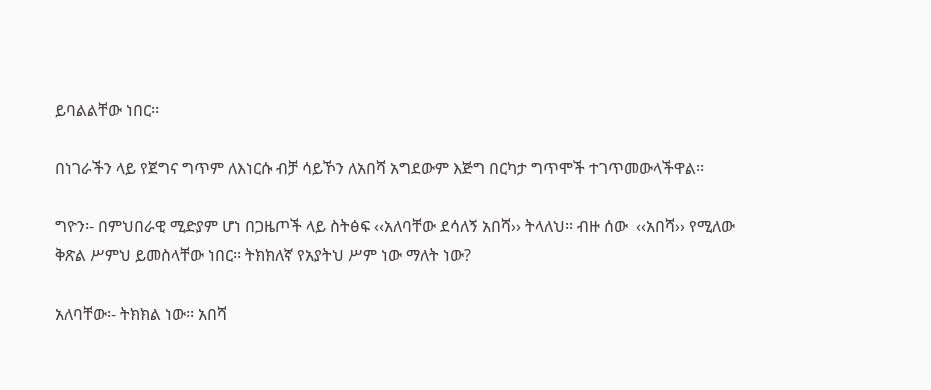ይባልልቸው ነበር፡፡

በነገራችን ላይ የጀግና ግጥም ለእነርሱ ብቻ ሳይኾን ለአበሻ አግደውም እጅግ በርካታ ግጥሞች ተገጥመውላችዋል፡፡

ግዮን፡- በምህበራዊ ሚድያም ሆነ በጋዜጦች ላይ ስትፅፍ ‹‹አለባቸው ደሳለኝ አበሻ›› ትላለህ፡፡ ብዙ ሰው  ‹‹አበሻ›› የሚለው ቅጽል ሥምህ ይመስላቸው ነበር፡፡ ትክክለኛ የአያትህ ሥም ነው ማለት ነው?

አለባቸው፡- ትክክል ነው፡፡ አበሻ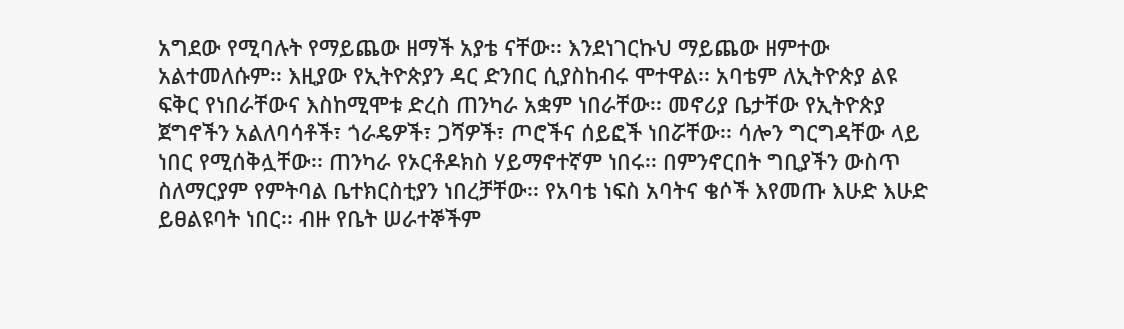አግደው የሚባሉት የማይጨው ዘማች አያቴ ናቸው፡፡ እንደነገርኩህ ማይጨው ዘምተው አልተመለሱም፡፡ እዚያው የኢትዮጵያን ዳር ድንበር ሲያስከብሩ ሞተዋል፡፡ አባቴም ለኢትዮጵያ ልዩ ፍቅር የነበራቸውና እስከሚሞቱ ድረስ ጠንካራ አቋም ነበራቸው፡፡ መኖሪያ ቤታቸው የኢትዮጵያ ጀግኖችን አልለባሳቶች፣ ጎራዴዎች፣ ጋሻዎች፣ ጦሮችና ሰይፎች ነበሯቸው፡፡ ሳሎን ግርግዳቸው ላይ ነበር የሚሰቅሏቸው፡፡ ጠንካራ የኦርቶዶክስ ሃይማኖተኛም ነበሩ፡፡ በምንኖርበት ግቢያችን ውስጥ ስለማርያም የምትባል ቤተክርስቲያን ነበረቻቸው፡፡ የአባቴ ነፍስ አባትና ቄሶች እየመጡ እሁድ እሁድ ይፀልዩባት ነበር፡፡ ብዙ የቤት ሠራተኞችም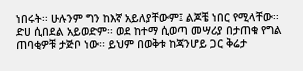ነበሩት፡፡ ሁሉንም ግን ከእኛ አይለያቸውም፤ ልጆቼ ነበር የሚላቸው፡፡ ድሀ ሲበደል አይወድም፡፡ ወደ ከተማ ሲወጣ መሣሪያ በታጠቁ የግል ጠባቂዎቹ ታጅቦ ነው፡፡ ይህም በወቅቱ ከጃንሆይ ጋር ቅሬታ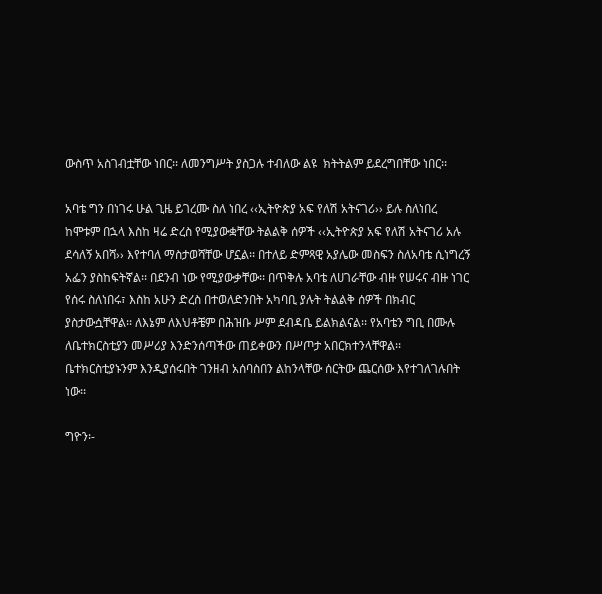ውስጥ አስገብቷቸው ነበር፡፡ ለመንግሥት ያስጋሉ ተብለው ልዩ  ክትትልም ይደረግበቸው ነበር፡፡

አባቴ ግን በነገሩ ሁል ጊዜ ይገረሙ ስለ ነበረ ‹‹ኢትዮጵያ አፍ የለሽ አትናገሪ›› ይሉ ስለነበረ ከሞቱም በኋላ እስከ ዛሬ ድረስ የሚያውቋቸው ትልልቅ ሰዎች ‹‹ኢትዮጵያ አፍ የለሽ አትናገሪ አሉ ደሳለኝ አበሻ›› እየተባለ ማስታወሻቸው ሆኗል፡፡ በተለይ ድምጻዊ አያሌው መስፍን ስለአባቴ ሲነግረኝ አፌን ያስከፍትኛል፡፡ በደንብ ነው የሚያውቃቸው፡፡ በጥቅሉ አባቴ ለሀገራቸው ብዙ የሠሩና ብዙ ነገር የሰሩ ስለነበሩ፣ እስከ አሁን ድረስ በተወለድንበት አካባቢ ያሉት ትልልቅ ሰዎች በክብር ያስታውሷቸዋል፡፡ ለእኔም ለእህቶቼም በሕዝቡ ሥም ደብዳቤ ይልክልናል፡፡ የአባቴን ግቢ በሙሉ ለቤተክርስቲያን መሥሪያ እንድንሰጣችው ጠይቀውን በሥጦታ አበርክተንላቸዋል፡፡ ቤተክርስቲያኑንም እንዲያሰሩበት ገንዘብ አሰባስበን ልከንላቸው ሰርትው ጨርሰው እየተገለገሉበት ነው፡፡

ግዮን፡-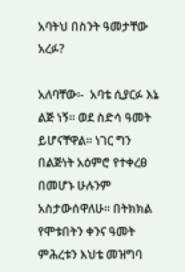አባትህ በስንት ዓመታቸው አረፉ?

አለባቸው፡-  አባቴ ሲያርፉ እኔ ልጅ ነኝ፡፡ ወደ ስድሳ ዓመት ይሆናቸዋል፡፡ ነገር ግን በልጅነት አዕምሮ የተቀረፀ በመሆኑ ሁሉንም አስታውሰዋለሁ፡፡ በትክክል የሞቱበትን ቀንና ዓመት ምሕረቱን እህቴ መዝግባ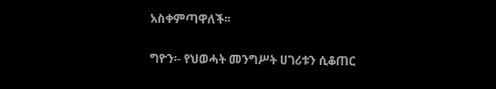አስቀምጣዋለች፡፡

ግዮን፡- የህወሓት መንግሥት ሀገሪቱን ሲቆጠር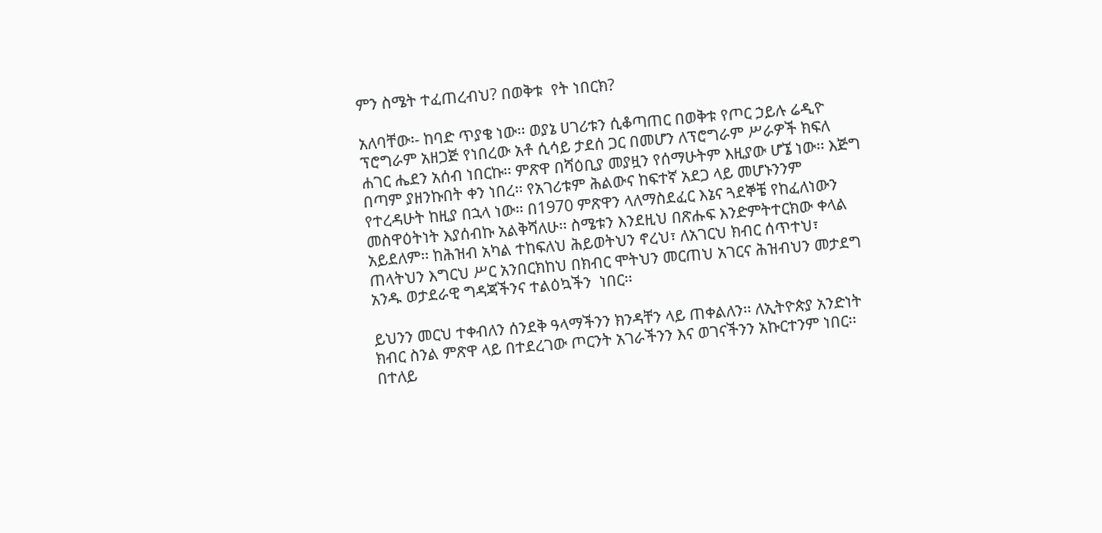ምን ስሜት ተፈጠረብህ? በወቅቱ  የት ነበርክ?

አለባቸው፡- ከባድ ጥያቄ ነው፡፡ ወያኔ ሀገሪቱን ሲቆጣጠር በወቅቱ የጦር ኃይሉ ሬዲዮ ፕሮግራም አዘጋጅ የነበረው አቶ ሲሳይ ታደሰ ጋር በመሆን ለፕሮግራም ሥራዎች ክፍለ ሐገር ሔደን አሰብ ነበርኩ፡፡ ምጽዋ በሻዕቢያ መያዟን የሰማሁትም እዚያው ሆኜ ነው፡፡ እጅግ በጣም ያዘንኩበት ቀን ነበረ፡፡ የአገሪቱም ሕልውና ከፍተኛ አደጋ ላይ መሆኑንንም የተረዳሁት ከዚያ በኋላ ነው፡፡ በ1970 ምጽዋን ላለማስደፈር እኔና ጓደኞቼ የከፈለነውን መስዋዕትነት እያሰብኩ አልቅሻለሁ፡፡ ስሜቱን እንደዚህ በጽሑፍ እንድምትተርክው ቀላል አይደለም፡፡ ከሕዝብ አካል ተከፍለህ ሕይወትህን ኖረህ፣ ለአገርህ ክብር ሰጥተህ፣ ጠላትህን እግርህ ሥር አንበርክከህ በክብር ሞትህን መርጠህ አገርና ሕዝብህን መታደግ አንዱ ወታደራዊ ግዳጃችንና ተልዕኳችን  ነበር፡፡

ይህንን መርህ ተቀብለን ሰንደቅ ዓላማችንን ክንዳቸን ላይ ጠቀልለን፡፡ ለኢትዮጵያ አንድነት ክብር ስንል ምጽዋ ላይ በተደረገው ጦርንት አገራችንን እና ወገናችንን አኩርተንም ነበር፡፡ በተለይ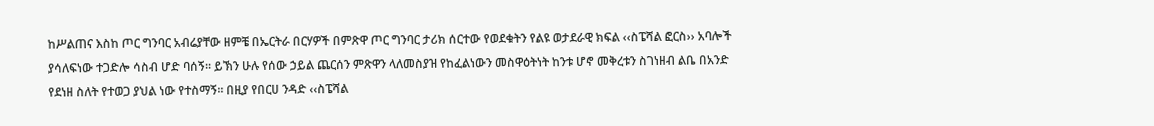ከሥልጠና እስከ ጦር ግንባር አብሬያቸው ዘምቼ በኤርትራ በርሃዎች በምጽዋ ጦር ግንባር ታሪክ ሰርተው የወደቁትን የልዩ ወታደራዊ ክፍል ‹‹ስፔሻል ፎርስ›› አባሎች ያሳለፍነው ተጋድሎ ሳስብ ሆድ ባሰኝ፡፡ ይኽን ሁሉ የሰው ኃይል ጨርሰን ምጽዋን ላለመስያዝ የከፈልነውን መስዋዕትነት ከንቱ ሆኖ መቅረቱን ስገነዘብ ልቤ በአንድ የደነዘ ስለት የተወጋ ያህል ነው የተስማኝ፡፡ በዚያ የበርሀ ንዳድ ‹‹ስፔሻል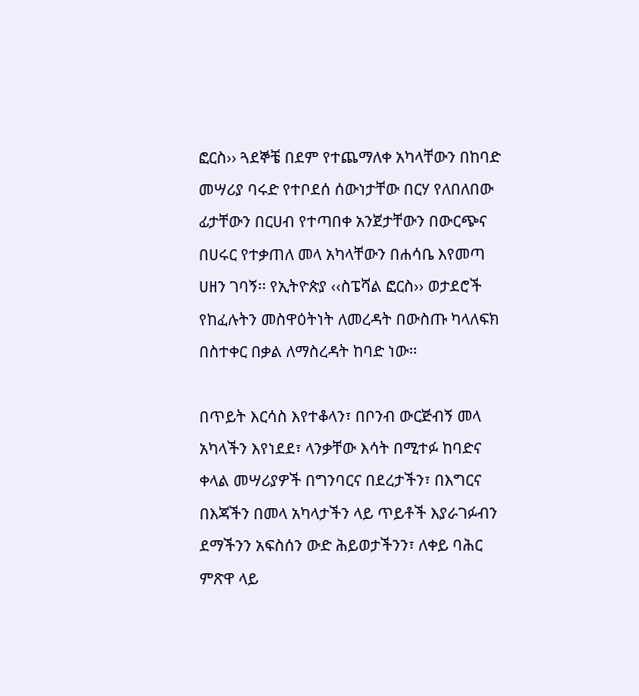ፎርስ›› ጓደኞቼ በደም የተጨማለቀ አካላቸውን በከባድ መሣሪያ ባሩድ የተቦደሰ ሰውነታቸው በርሃ የለበለበው ፊታቸውን በርሀብ የተጣበቀ አንጀታቸውን በውርጭና በሀሩር የተቃጠለ መላ አካላቸውን በሐሳቤ እየመጣ ሀዘን ገባኝ፡፡ የኢትዮጵያ ‹‹ስፔሻል ፎርስ›› ወታደሮች የከፈሉትን መስዋዕትነት ለመረዳት በውስጡ ካላለፍክ በስተቀር በቃል ለማስረዳት ከባድ ነው፡፡

በጥይት እርሳስ እየተቆላን፣ በቦንብ ውርጅብኝ መላ አካላችን እየነደደ፣ ላንቃቸው እሳት በሚተፉ ከባድና ቀላል መሣሪያዎች በግንባርና በደረታችን፣ በእግርና በእጃችን በመላ አካላታችን ላይ ጥይቶች እያራገፉብን  ደማችንን አፍስሰን ውድ ሕይወታችንን፣ ለቀይ ባሕር ምጽዋ ላይ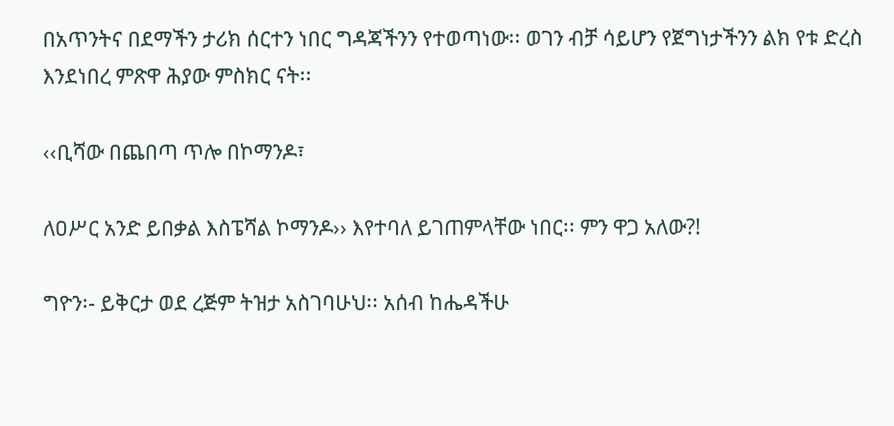በአጥንትና በደማችን ታሪክ ሰርተን ነበር ግዳጃችንን የተወጣነው፡፡ ወገን ብቻ ሳይሆን የጀግነታችንን ልክ የቱ ድረስ እንደነበረ ምጽዋ ሕያው ምስክር ናት፡፡

‹‹ቢሻው በጨበጣ ጥሎ በኮማንዶ፣

ለዐሥር አንድ ይበቃል እስፔሻል ኮማንዶ›› እየተባለ ይገጠምላቸው ነበር፡፡ ምን ዋጋ አለው?!

ግዮን፡- ይቅርታ ወደ ረጅም ትዝታ አስገባሁህ፡፡ አሰብ ከሔዳችሁ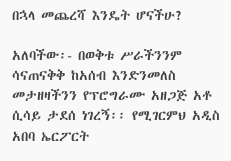በኋላ መጨረሻ እንዴት ሆናችሁ?

አለባችው፡- በወቅቱ ሥራችንንም ሳናጠናቅቅ ከአሰብ እንድንመለስ መታዘዛችንን የፕሮግራሙ አዘጋጅ አቶ ሲሳይ ታደሰ ነገረኝ፡፡ የሚገርምህ አዲስ አበባ ኤርፖርት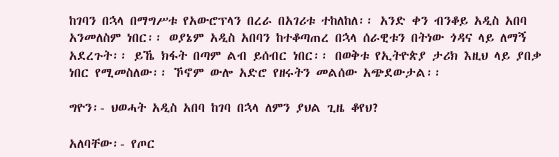ከገባን በኋላ በማግሥቱ የአውሮፕላን በረራ በአገሪቱ ተከለከለ፡፡ አንድ ቀን ብንቆይ አዲስ አበባ አንመለስም ነበር፡፡ ወያኔም አዲስ አበባን ከተቆጣጠረ በኋላ ሰራዊቱን በትነው ጎዳና ላይ ለማኝ አደረጉት፡፡ ይኼ ክፋት በጣም ልብ ይሰብር ነበር፡፡ በወቅቱ የኢትዮጵያ ታሪክ እዚህ ላይ ያበቃ ነበር የሚመስለው፡፡ ኾኖም ውሎ አድሮ የዘሩትን መልሰው አጭደውታል፡፡

ግዮን፡- ህወሓት አዲስ አበባ ከገባ በኋላ ለምን ያህል ጊዜ ቆየህ?

አለባቸው፡- የጦር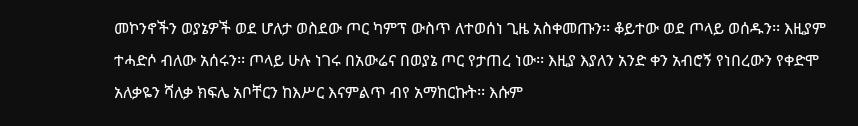መኮንኖችን ወያኔዎች ወደ ሆለታ ወስደው ጦር ካምፕ ውስጥ ለተወሰነ ጊዜ አስቀመጡን፡፡ ቆይተው ወደ ጦላይ ወሰዱን፡፡ እዚያም ተሓድሶ ብለው አሰሩን፡፡ ጦላይ ሁሉ ነገሩ በአውሬና በወያኔ ጦር የታጠረ ነው፡፡ እዚያ እያለን አንድ ቀን አብሮኝ የነበረውን የቀድሞ አለቃዬን ሻለቃ ክፍሌ አቦቸርን ከእሥር እናምልጥ ብየ አማከርኩት፡፡ እሱም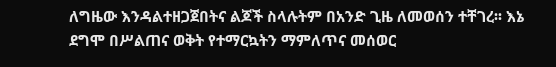ለግዜው እንዳልተዘጋጀበትና ልጆች ስላሉትም በአንድ ጊዜ ለመወሰን ተቸገረ፡፡ እኔ ደግሞ በሥልጠና ወቅት የተማርኳትን ማምለጥና መሰወር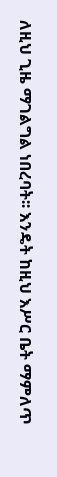ለዚህ ጊዜ ማገልግል ነበረባት፡፡ እንዴት ከዚህ እሥር ቤት ማምለጥ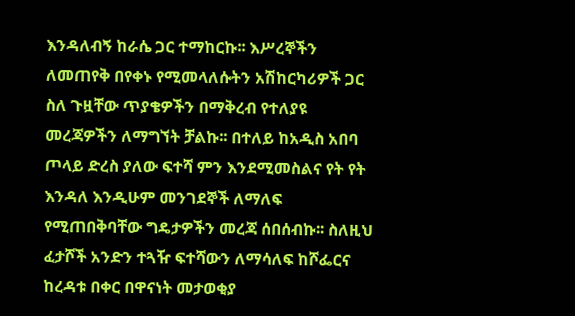እንዳለብኝ ከራሴ ጋር ተማከርኩ፡፡ እሥረኞችን ለመጠየቅ በየቀኑ የሚመላለሱትን አሽከርካሪዎች ጋር ስለ ጉዟቸው ጥያቄዎችን በማቅረብ የተለያዩ መረጃዎችን ለማግኘት ቻልኩ፡፡ በተለይ ከአዲስ አበባ ጦላይ ድረስ ያለው ፍተሻ ምን እንደሚመስልና የት የት እንዳለ እንዲሁም መንገደኞች ለማለፍ የሚጠበቅባቸው ግዴታዎችን መረጃ ሰበሰብኩ፡፡ ስለዚህ ፈታሾች አንድን ተጓዥ ፍተሻውን ለማሳለፍ ከሾፌርና ከረዳቱ በቀር በዋናነት መታወቂያ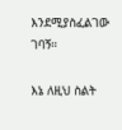እንደሚያስፈልገው ገባኝ፡፡

እኔ ለዚህ ስልት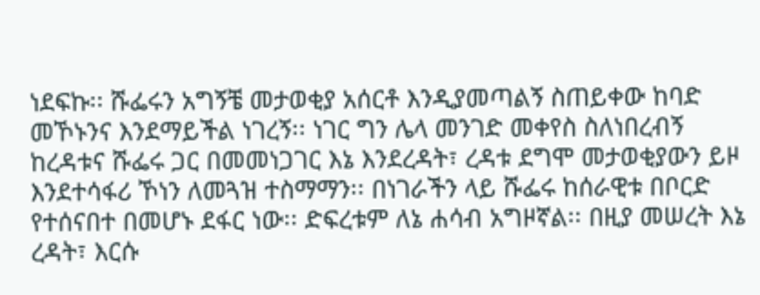ነደፍኩ፡፡ ሹፌሩን አግኝቼ መታወቂያ አሰርቶ እንዲያመጣልኝ ስጠይቀው ከባድ መኾኑንና እንደማይችል ነገረኝ፡፡ ነገር ግን ሌላ መንገድ መቀየስ ስለነበረብኝ ከረዳቱና ሹፌሩ ጋር በመመነጋገር እኔ እንደረዳት፣ ረዳቱ ደግሞ መታወቂያውን ይዞ እንደተሳፋሪ ኾነን ለመጓዝ ተስማማን፡፡ በነገራችን ላይ ሹፌሩ ከሰራዊቱ በቦርድ የተሰናበተ በመሆኑ ደፋር ነው፡፡ ድፍረቱም ለኔ ሐሳብ አግዞኛል፡፡ በዚያ መሠረት እኔ ረዳት፣ እርሱ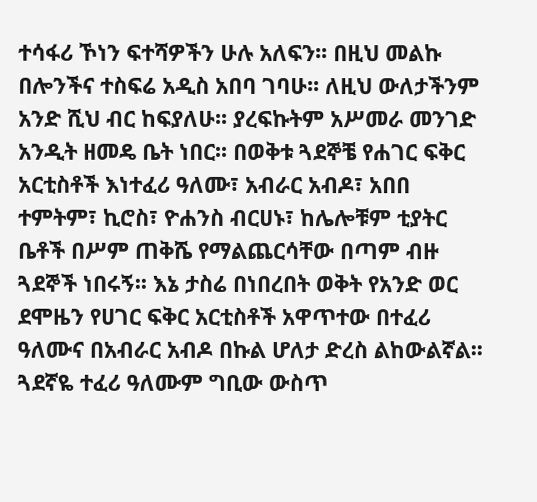ተሳፋሪ ኾነን ፍተሻዎችን ሁሉ አለፍን፡፡ በዚህ መልኩ በሎንችና ተስፍሬ አዲስ አበባ ገባሁ፡፡ ለዚህ ውለታችንም አንድ ሺህ ብር ከፍያለሁ፡፡ ያረፍኩትም አሥመራ መንገድ አንዲት ዘመዴ ቤት ነበር፡፡ በወቅቱ ጓደኞቼ የሐገር ፍቅር አርቲስቶች እነተፈሪ ዓለሙ፣ አብራር አብዶ፣ አበበ ተምትም፣ ኪሮስ፣ ዮሐንስ ብርሀኑ፣ ከሌሎቹም ቲያትር ቤቶች በሥም ጠቅሼ የማልጨርሳቸው በጣም ብዙ ጓደኞች ነበሩኝ፡፡ እኔ ታስሬ በነበረበት ወቅት የአንድ ወር ደሞዜን የሀገር ፍቅር አርቲስቶች አዋጥተው በተፈሪ ዓለሙና በአብራር አብዶ በኩል ሆለታ ድረስ ልከውልኛል፡፡ ጓደኛዬ ተፈሪ ዓለሙም ግቢው ውስጥ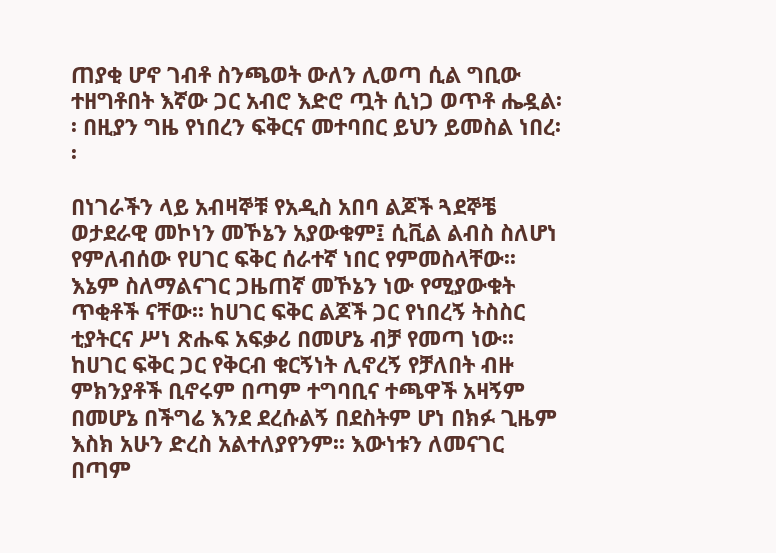ጠያቂ ሆኖ ገብቶ ስንጫወት ውለን ሊወጣ ሲል ግቢው ተዘግቶበት እኛው ጋር አብሮ እድሮ ጧት ሲነጋ ወጥቶ ሔዷል፡፡ በዚያን ግዜ የነበረን ፍቅርና መተባበር ይህን ይመስል ነበረ፡፡

በነገራችን ላይ አብዛኞቹ የአዲስ አበባ ልጆች ጓደኞቼ ወታደራዊ መኮነን መኾኔን አያውቁም፤ ሲቪል ልብስ ስለሆነ የምለብሰው የሀገር ፍቅር ሰራተኛ ነበር የምመስላቸው፡፡ እኔም ስለማልናገር ጋዜጠኛ መኾኔን ነው የሚያውቁት ጥቂቶች ናቸው፡፡ ከሀገር ፍቅር ልጆች ጋር የነበረኝ ትስስር ቲያትርና ሥነ ጽሑፍ አፍቃሪ በመሆኔ ብቻ የመጣ ነው፡፡ ከሀገር ፍቅር ጋር የቅርብ ቁርኝነት ሊኖረኝ የቻለበት ብዙ ምክንያቶች ቢኖሩም በጣም ተግባቢና ተጫዋች አዛኝም በመሆኔ በችግሬ እንደ ደረሱልኝ በደስትም ሆነ በክፉ ጊዜም እስክ አሁን ድረስ አልተለያየንም፡፡ እውነቱን ለመናገር በጣም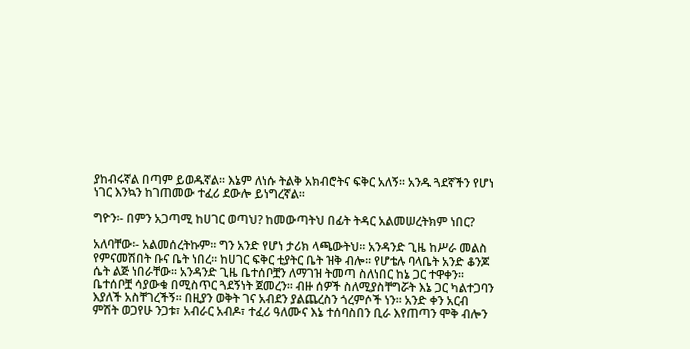ያከብሩኛል በጣም ይወዱኛል፡፡ እኔም ለነሱ ትልቅ አክብሮትና ፍቅር አለኝ፡፡ አንዱ ጓደኛችን የሆነ ነገር እንኳን ከገጠመው ተፈሪ ደውሎ ይነግረኛል፡፡

ግዮን፡- በምን አጋጣሚ ከሀገር ወጣህ? ከመውጣትህ በፊት ትዳር አልመሠረትክም ነበር?

አለባቸው፡- አልመሰረትኩም፡፡ ግን አንድ የሆነ ታሪክ ላጫውትህ፡፡ አንዳንድ ጊዜ ከሥራ መልስ የምናመሽበት ቡና ቤት ነበረ፡፡ ከሀገር ፍቅር ቲያትር ቤት ዝቅ ብሎ፡፡ የሆቴሉ ባላቤት አንድ ቆንጆ ሴት ልጅ ነበራቸው፡፡ አንዳንድ ጊዜ ቤተሰቦቿን ለማገዝ ትመጣ ስለነበር ከኔ ጋር ተዋቀን፡፡ ቤተሰቦቿ ሳያውቁ በሚስጥር ጓደኝነት ጀመረን፡፡ ብዙ ሰዎች ስለሚያስቸግሯት እኔ ጋር ካልተጋባን እያለች አስቸገረችኝ፡፡ በዚያን ወቅት ገና አብደን ያልጨረስን ጎረምሶች ነን፡፡ አንድ ቀን አርብ ምሽት ወጋየሁ ንጋቱ፣ አብራር አብዶ፣ ተፈሪ ዓለሙና እኔ ተሰባስበን ቢራ እየጠጣን ሞቅ ብሎን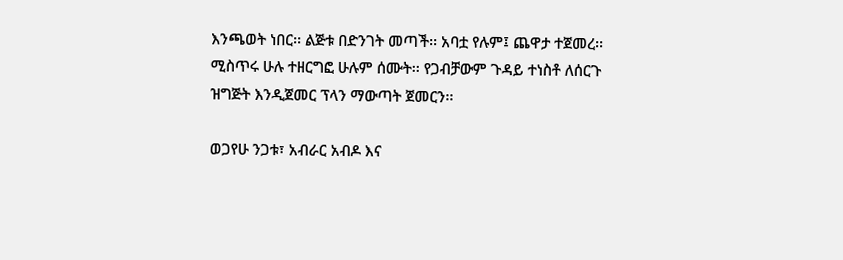እንጫወት ነበር፡፡ ልጅቱ በድንገት መጣች፡፡ አባቷ የሉም፤ ጨዋታ ተጀመረ፡፡ ሚስጥሩ ሁሉ ተዘርግፎ ሁሉም ሰሙት፡፡ የጋብቻውም ጉዳይ ተነስቶ ለሰርጉ ዝግጅት እንዲጀመር ፕላን ማውጣት ጀመርን፡፡

ወጋየሁ ንጋቱ፣ አብራር አብዶ እና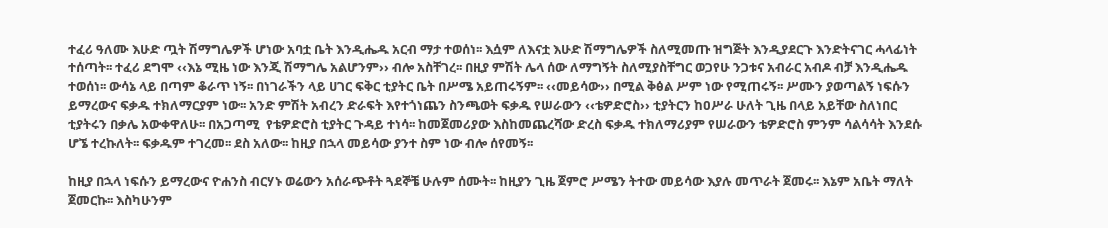ተፈሪ ዓለሙ እሁድ ጧት ሽማግሌዎች ሆነው አባቷ ቤት እንዲሔዱ አርብ ማታ ተወሰነ፡፡ እሷም ለእናቷ እሁድ ሽማግሌዎች ስለሚመጡ ዝግጅት እንዲያደርጉ እንድትናገር ሓላፊነት ተሰጣት፡፡ ተፈሪ ደግሞ ‹‹እኔ ሚዜ ነው እንጂ ሽማግሌ አልሆንም›› ብሎ አስቸገረ፡፡ በዚያ ምሽት ሌላ ሰው ለማግኝት ስለሚያስቸግር ወጋየሁ ንጋቱና አብራር አብዶ ብቻ እንዲሔዱ ተወሰነ፡፡ ውሳኔ ላይ በጣም ቆራጥ ነኝ፡፡ በነገራችን ላይ ሀገር ፍቅር ቲያትር ቤት በሥሜ አይጠሩኝም፡፡ ‹‹መይሳው›› በሚል ቅፅል ሥም ነው የሚጠሩኝ፡፡ ሥሙን ያወጣልኝ ነፍሱን ይማረውና ፍቃዱ ተክለማርያም ነው፡፡ አንድ ምሽት አብረን ድራፍት እየተጎነጨን ስንጫወት ፍቃዱ የሠራውን ‹‹ቴዎድሮስ›› ቲያትርን ከዐሥራ ሁለት ጊዜ በላይ አይቸው ስለነበር ቲያትሩን በቃሌ አውቀዋለሁ፡፡ በአጋጣሚ  የቴዎድሮስ ቲያትር ጉዳይ ተነሳ፡፡ ከመጀመሪያው እስከመጨረሻው ድረስ ፍቃዱ ተክለማሪያም የሠራውን ቴዎድሮስ ምንም ሳልሳሳት እንደሱ ሆኜ ተረኩለት፡፡ ፍቃዱም ተገረመ፡፡ ደስ አለው፡፡ ከዚያ በኋላ መይሳው ያንተ ስም ነው ብሎ ሰየመኝ፡፡

ከዚያ በኋላ ነፍሱን ይማረውና ዮሐንስ ብርሃኑ ወሬውን አሰራጭቶት ጓደኞቼ ሁሉም ሰሙት፡፡ ከዚያን ጊዜ ጀምሮ ሥሜን ትተው መይሳው እያሉ መጥራት ጀመሩ፡፡ እኔም አቤት ማለት ጀመርኩ፡፡ እስካሁንም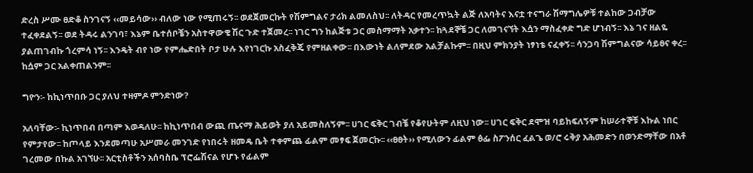ድረስ ሥሙ ፀድቆ ስንገናኝ ‹‹መይሳው›› ብለው ነው የሚጠሩኝ፡፡ ወደጀመርኩት የሽምግልና ታሪክ ልመለስህ፡፡ ለትዳር የመረጥኳት ልጅ ለአባትና እናቷ ተናግራ ሽማግሌዎቹ ተልከው ጋብቻው ተፈቀደልኝ፡፡ ወደ ትዳሩ ልንገባ፣ እኔም ቤተሰቦቼን አስተዋውቄ ሽር ጉድ ተጀመረ፡፡ ነገር ግን ከልጅቱ ጋር መስማማት አቃተን፡፡ ከጓደኞቼ ጋር ለመገናኘት እሷን ማስፈቀድ ግድ ሆነብኝ፡፡ እኔ ገና ዘልዬ ያልጠገብኩ ጎረምሳ ነኝ፡፡ እንዴት ብየ ነው የምሔድበት ቦታ ሁሉ እየነገርኩ አስፈቅጄ የምዘልቀው፡፡ በእውነት ልለምደው አልቻልኩም፡፡ በዚህ ምክንያት ነፃነቴ ናፈቀኝ፡፡ ሳንጋባ ሽምግልናው ሳይፀና ቀረ፡፡ ከሷም ጋር አልቀጠልንም፡፡

ግዮን፡- ከኪነጥበቡ ጋር ያለህ ተዛምዶ ምንድነው?

አለባቸው፡- ኪነጥበብ በጣም እወዳለሁ፡፡ ከኪነጥበብ ውጪ ጤናማ ሕይወት ያለ አይመስለኝም፡፡ ሀገር ፍቅር ገብቼ የቆየሁትም ለዚህ ነው፡፡ ሀገር ፍቅር ደሞዝ ባይከፍለኝም ከሠራተኞቹ እኩል ነበር የምታየው፡፡ ከጦላይ እንደመጣሁ አሥመራ መንገድ የነበሩት ዘመዴ ቤት ተቀምጨ ፊልም መፃፍ ጀመርኩ፡፡ ‹‹ፀፀት›› የሚለውን ፊልም ፅፌ ስፖንሰር ፈልጌ ወ/ሮ ሩቅያ አሕመድን በወንድማቸው በአቶ ገረመው በኩል አገኘሁ፡፡ አርቲስቶችን አሰባስቤ ፕሮፌሽናል የሆኑ የፊልም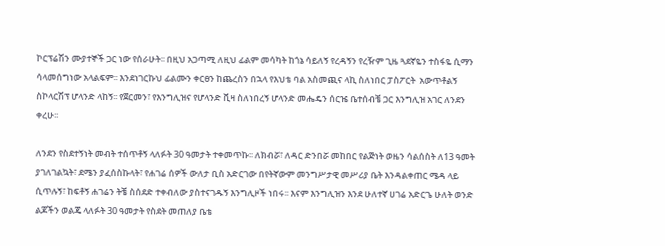ኮርፕሬሽን ሙያተኞች ጋር ነው የሰራሁት፡፡ በዚህ አጋጣሚ ለዚህ ፊልም መሳካት ከጎኔ ሳይለኝ የረዳኝን የረዥም ጊዜ ጓደኛዬን ተስፋዬ ሲማን ሳላመሰግነው አላልፍም፡፡ እንደነገርኩህ ፊልሙን ቀርፀን ከጨረስን በኋላ የእህቴ ባል አስመጪና ላኪ ስለነበር ፓስፖርት  አውጥቶልኝ ስኮላርሽፕ ሆላንድ ላከኝ፡፡ የጀርመን፣ የእንግሊዝና የሆላንድ ቪዛ ስለነበረኝ ሆላንድ መሔዴን ሰርዤ ቤተሰብቼ ጋር እንግሊዝ አገር ለንደን ቀረሁ፡፡

ለንደን የስደተኝነት መብት ተሰጥቶኝ ላለፉት 30 ዓመታት ተቀመጥኩ፡፡ ለክብሯ፣ ለዳር ድንበሯ መከበር የልጅነት ወዜን ሳልሰስት ለ13 ዓመት ያገለገልኳት፣ ደሜን ያፈሰስኩላት፣ የሐገሬ ሰዎች ውለታ ቢስ አድርገው በየትኛውም መንግሥታዊ መሥሪያ ቤት እንዳልቀጠር ሜዳ ላይ ሲጥሉኝ፣ ከፍቶኝ ሐገሬን ትቼ ስሰደድ ተቀብለው ያስተናገዱኝ እንግሊዞች ነበሩ፡፡ እናም እንግሊዝን እንደ ሁለተኛ ሀገሬ አድርጌ ሁለት ወንድ ልጆችን ወልጄ ላለፉት 30 ዓመታት የስደት መጠለያ ቤቴ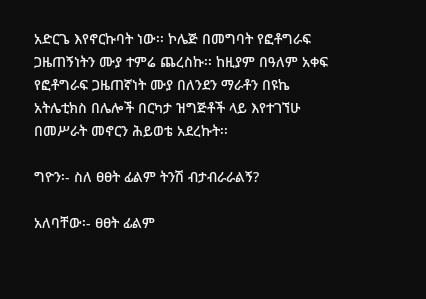አድርጌ እየኖርኩባት ነው፡፡ ኮሌጅ በመግባት የፎቶግራፍ ጋዜጠኝነትን ሙያ ተምሬ ጨረስኩ፡፡ ከዚያም በዓለም አቀፍ የፎቶግራፍ ጋዜጠኛነት ሙያ በለንደን ማራቶን በዩኬ አትሌቲክስ በሌሎች በርካታ ዝግጅቶች ላይ እየተገኘሁ በመሥራት መኖርን ሕይወቴ አደረኩት፡፡

ግዮን፡- ስለ ፀፀት ፊልም ትንሽ ብታብራራልኝ?

አለባቸው፡- ፀፀት ፊልም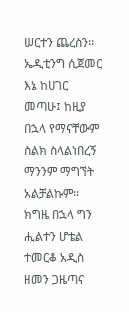ሠርተን ጨረስን፡፡ ኤዲቲንግ ሲጀመር እኔ ከሀገር መጣሁ፤ ከዚያ በኋላ የማናቸውም ስልክ ስላልነበረኝ ማንንም ማግኘት አልቻልኩም፡፡  ክግዜ በኋላ ግን ሒልተን ሆቴል ተመርቆ አዲስ ዘመን ጋዜጣና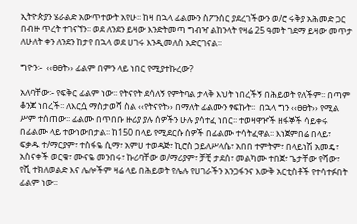ኢትዮጵያን ሄራልድ አውጥተውት አየሁ፡፡ ከዛ በኋላ ፊልሙን ስፖንሰር ያደረገችውን ወ/ሮ ሩቅያ አሕመድ ጋር በብዙ ጥረት ተገናኘን፡፡ ወደ ለንደን ይዛው እንድትመጣ ግብዣ ልከንላት የዛሬ 25 ዓመት ገደማ ይዛው መጥታ ለሁለት ቀን ለንደን ከታየ በኋላ ወደ ሀገሩ እንዲመለስ አድርገናል፡፡

ግዮን፡-  ‹‹ፀፀት›› ፊልም በምን ላይ ነበር የሚያተኩረው?

አለባቸው፡- የፍቅር ፊልም ነው፡፡ የትናየት ደሳለኝ የምትባል ታላቅ እህት ነበረችኝ በሕይወት የለችም፡፡ በጣም ቆንጆ ነበረች፡፡ ለእርሷ ማስታወሻ ስል ‹‹የትናየት›› በማለት ፊልሙን ፃፍኩት፡፡  በኋላ ግን ‹‹ፀፀት›› የሚል ሥም ተሰጠው፡፡ ፊልሙ በጥበቡ ዙሪያ ያሉ ሰዎችን ሁሉ ያሳተፈ ነበር፡፡ ተወዛዋዦች ዘፋኞች ሳይቀሩ በፊልሙ ላይ ተውነውበታል፡፡ ከ150 በላይ የሚደርሱ ሰዎች በፊልሙ ተሳትፈዋል፡፡ እነጀምበሬ በላይ፣ ፍቃዱ ተ/ማርያም፣ ተስፋዬ ሲማ፣ አምሀ ተወዳጅ፣ ኪሮስ ኃይለሥላሴ፣ አበበ ተምትም፣ በላይነሽ አመዴ፣ አስናቀች ወርቁ፣ ሙናዬ መንበሩ፣ ኩሪባቸው ወ/ማሪያም፣ ቻቺ ታደሰ፣ መልካሙ ተበጀ፣ ጌታቸው የሻው፣ የሺ ተክለወልድ እና ሌሎችም ዛሬ ላይ በሕይወት የሌሉ የሀገራችን አንጋፋንና እውቅ አርቲስቶች የተሳተፉበት ፊልም ነው፡፡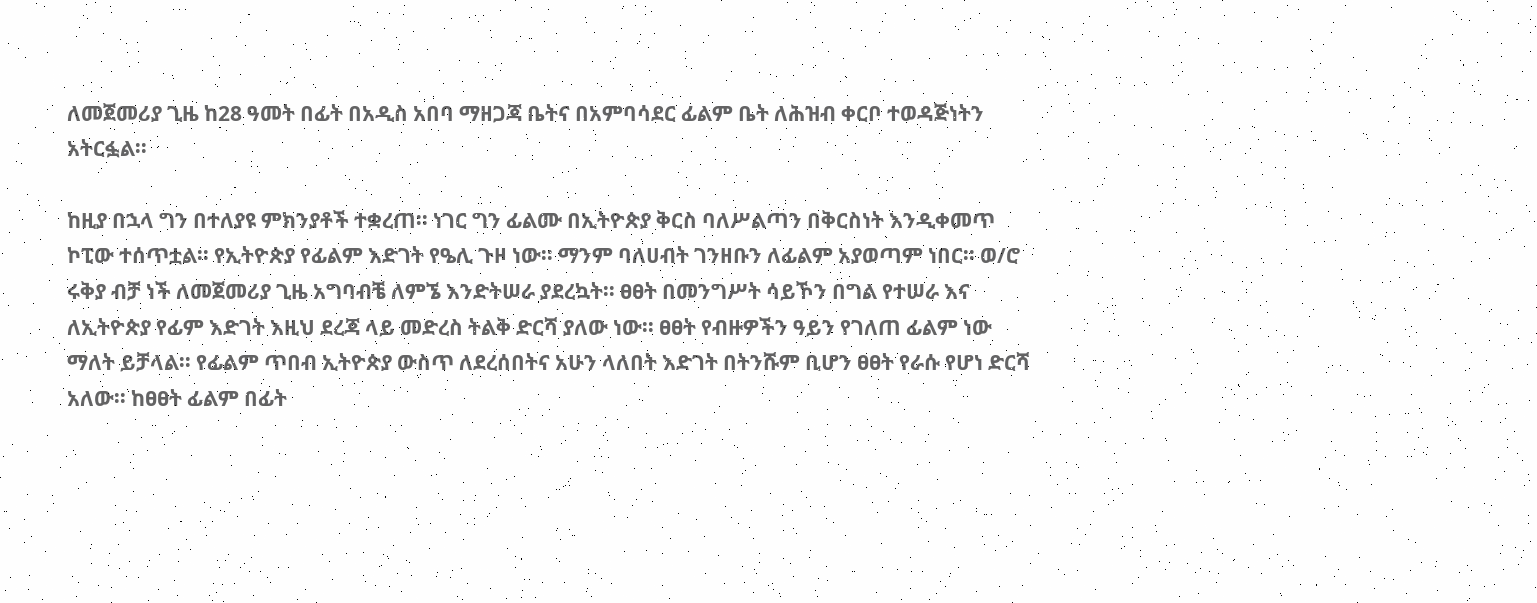ለመጀመሪያ ጊዜ ከ28 ዓመት በፊት በአዲስ አበባ ማዘጋጃ ቤትና በአምባሳደር ፊልም ቤት ለሕዝብ ቀርቦ ተወዳጅነትን አትርፏል፡፡

ከዚያ በኋላ ግን በተለያዩ ምክንያቶች ተቋረጠ፡፡ ነገር ግን ፊልሙ በኢትዮጵያ ቅርስ ባለሥልጣን በቅርስነት እንዲቀመጥ ኮፒው ተሰጥቷል፡፡ የኢትዮጵያ የፊልም እድገት የዔሊ ጉዞ ነው፡፡ ማንም ባለሀብት ገንዘቡን ለፊልም አያወጣም ነበር፡፡ ወ/ሮ ሩቅያ ብቻ ነች ለመጀመሪያ ጊዜ አግባብቼ ለምኜ እንድትሠራ ያደረኳት፡፡ ፀፀት በመንግሥት ሳይኾን በግል የተሠራ እና ለኢትዮጵያ የፊም እድገት እዚህ ደረጃ ላይ መድረስ ትልቅ ድርሻ ያለው ነው፡፡ ፀፀት የብዙዎችን ዓይን የገለጠ ፊልም ነው ማለት ይቻላል፡፡ የፊልም ጥበብ ኢትዮጵያ ውስጥ ለደረሰበትና አሁን ላለበት እድገት በትንሹም ቢሆን ፀፀት የራሱ የሆነ ድርሻ አለው፡፡ ከፀፀት ፊልም በፊት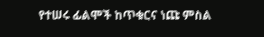የተሠሩ ፊልሞች ከጥቁርና ነጩ ምስል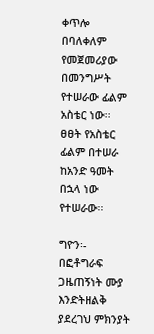ቀጥሎ በባለቀለም የመጀመሪያው በመንግሥት የተሠራው ፊልም አስቴር ነው፡፡ ፀፀት የአስቴር ፊልም በተሠራ ከአንድ ዓመት በኋላ ነው የተሠራው፡፡

ግዮን፡- በፎቶግራፍ ጋዜጠኝነት ሙያ እንድትዘልቅ ያደረገህ ምክንያት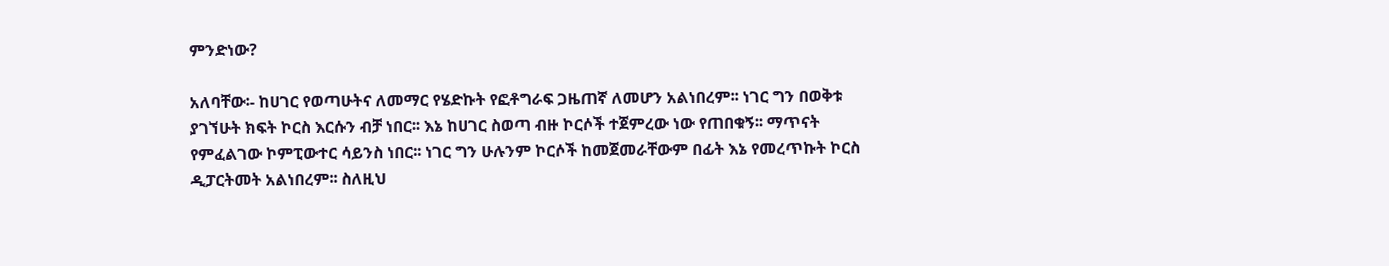ምንድነው?

አለባቸው፡- ከሀገር የወጣሁትና ለመማር የሄድኩት የፎቶግራፍ ጋዜጠኛ ለመሆን አልነበረም፡፡ ነገር ግን በወቅቱ ያገኘሁት ክፍት ኮርስ እርሱን ብቻ ነበር፡፡ እኔ ከሀገር ስወጣ ብዙ ኮርሶች ተጀምረው ነው የጠበቁኝ፡፡ ማጥናት የምፈልገው ኮምፒውተር ሳይንስ ነበር፡፡ ነገር ግን ሁሉንም ኮርሶች ከመጀመራቸውም በፊት እኔ የመረጥኩት ኮርስ ዲፓርትመት አልነበረም፡፡ ስለዚህ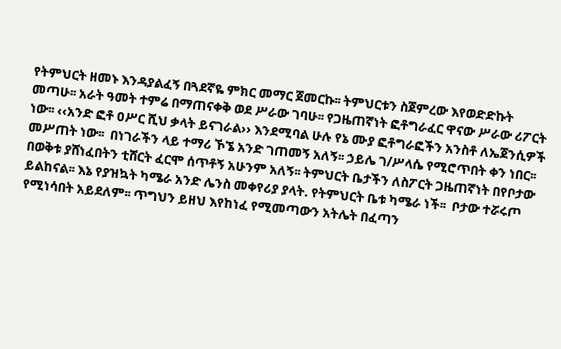የትምህርት ዘመኑ እንዳያልፈኝ በጓደኛዬ ምክር መማር ጀመርኩ፡፡ ትምህርቱን ስጀምረው እየወድድኩት መጣሁ፡፡ አራት ዓመት ተምሬ በማጠናቀቅ ወደ ሥራው ገባሁ፡፡ የጋዜጠኛነት ፎቶግራፈር ዋናው ሥራው ሪፖርት ነው፡፡ ‹‹አንድ ፎቶ ዐሥር ሺህ ቃላት ይናገራል›› እንደሚባል ሁሉ የኔ ሙያ ፎቶግራፎችን አንስቶ ለኤጀንሲዎች መሥጠት ነው፡፡  በነገራችን ላይ ተማሪ ኾኜ አንድ ገጠመኝ አለኝ፡፡ ኃይሌ ገ/ሥላሴ የሚሮጥበት ቀን ነበር፡፡  በወቅቱ ያሸነፈበትን ቲሸርት ፈርሞ ሰጥቶኝ አሁንም አለኝ፡፡ ትምህርት ቤታችን ለስፖርት ጋዜጠኛነት በየቦታው ይልከናል፡፡ እኔ የያዝኳት ካሜራ አንድ ሌንስ መቀየሪያ ያላት. የትምህርት ቤቱ ካሜራ ነች፡፡  ቦታው ተሯሩጦ የሚነሳበት አይደለም፡፡ ጥግህን ይዘህ እየከነፈ የሚመጣውን አትሌት በፈጣን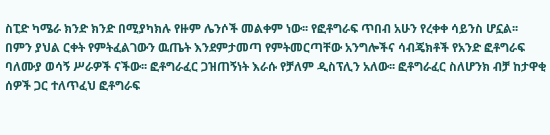ስፒድ ካሜራ ክንድ ክንድ በሚያካክሉ የዙም ሌንሶች መልቀም ነው፡፡ የፎቶግራፍ ጥበብ አሁን የረቀቀ ሳይንስ ሆኗል፡፡ በምን ያህል ርቀት የምትፈልገውን ዉጤት እንደምታመጣ የምትመርጣቸው አንግሎችና ሳብጄክቶች የአንድ ፎቶግራፍ ባለሙያ ወሳኝ ሥራዎች ናችው፡፡ ፎቶግራፈር ጋዝጠኝነት እራሱ የቻለም ዲስፕሊን አለው፡፡ ፎቶግራፈር ስለሆንክ ብቻ ከታዋቂ ሰዎች ጋር ተለጥፈህ ፎቶግራፍ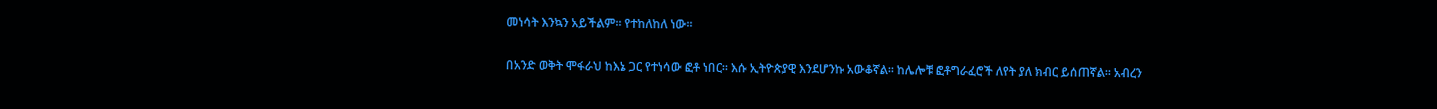መነሳት እንኳን አይችልም፡፡ የተከለከለ ነው፡፡

በአንድ ወቅት ሞፋራህ ከእኔ ጋር የተነሳው ፎቶ ነበር፡፡ እሱ ኢትዮጵያዊ እንደሆንኩ አውቆኛል፡፡ ከሌሎቹ ፎቶግራፈሮች ለየት ያለ ክብር ይሰጠኛል፡፡ አብረን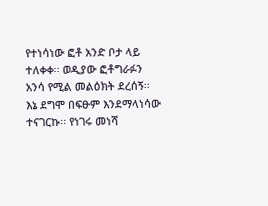የተነሳነው ፎቶ አንድ ቦታ ላይ ተለቀቀ፡፡ ወዲያው ፎቶግራፉን አንሳ የሚል መልዕክት ደረሰኝ፡፡ እኔ ደግሞ በፍፁም እንደማላነሳው ተናገርኩ፡፡ የነገሩ መነሻ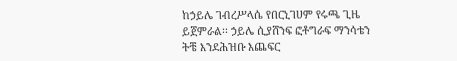ከኃይሌ ገብረሥላሴ የበርኒገሀም የሩጫ ጊዜ ይጀምራል፡፡ ኃይሌ ሲያሸንፍ ፎቶግራፍ ማንሳቴን ትቼ እንደሕዝቡ እጨፍር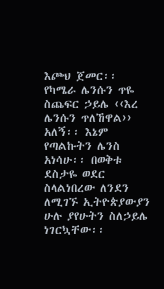እጮህ ጀመር፡፡ የካሜራ ሌንሱን ጥዬ ስጨፍር ኃይሌ ‹‹እረ ሌንሱን ጥለኸዋል›› አለኝ፡፡ እኔም የጣልኩትን ሌንስ አነሳሁ፡፡ በወቅቱ ደስታዬ ወደር ስላልነበረው ለንደን ለሚገኙ ኢትዮጵያውያን ሁሉ ያየሁትን ስለኃይሌ ነገርኳቸው፡፡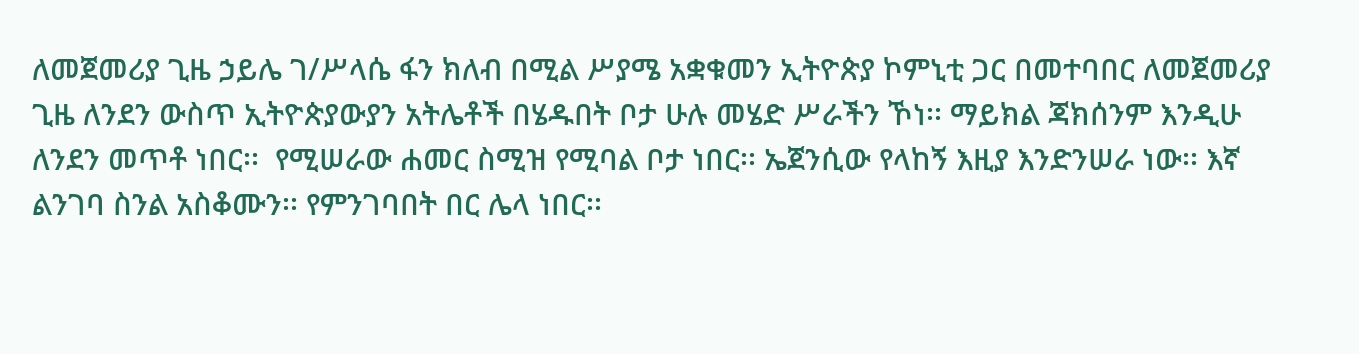ለመጀመሪያ ጊዜ ኃይሌ ገ/ሥላሴ ፋን ክለብ በሚል ሥያሜ አቋቁመን ኢትዮጵያ ኮምኒቲ ጋር በመተባበር ለመጀመሪያ ጊዜ ለንደን ውስጥ ኢትዮጵያውያን አትሌቶች በሄዱበት ቦታ ሁሉ መሄድ ሥራችን ኾነ፡፡ ማይክል ጃክሰንም እንዲሁ ለንደን መጥቶ ነበር፡፡  የሚሠራው ሐመር ስሚዝ የሚባል ቦታ ነበር፡፡ ኤጀንሲው የላከኝ እዚያ እንድንሠራ ነው፡፡ እኛ ልንገባ ስንል አስቆሙን፡፡ የምንገባበት በር ሌላ ነበር፡፡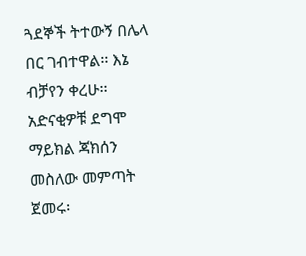ጓደኞች ትተውኝ በሌላ በር ገብተዋል፡፡ እኔ ብቻየን ቀረሁ፡፡  አድናቂዎቹ ደግሞ ማይክል ጃክሰን መስለው መምጣት ጀመሩ፡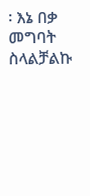፡ እኔ በቃ መግባት ስላልቻልኩ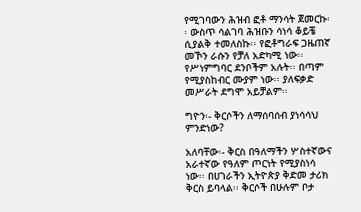የሚገባውን ሕዝብ ፎቶ ማንሳት ጀመርኩ፡፡ ውስጥ ሳልገባ ሕዝቡን ሳነሳ ቆይቼ ሲያልቅ ተመለስኩ፡፡ የፎቶግራፍ ጋዜጠኛ መኾን ራሱን የቻለ አድካሚ ነው፡፡ የሥነምግባር ደንቦችም አሉት፡፡ በጣም የሚያስከብር ሙያም ነው፡፡ ያለፍቃድ መሥራት ደግሞ አይቻልም፡፡

ግዮን፡- ቅርሶችን ለማሰባሰብ ያነሳሳህ ምንድነው?

አለባቸው፡- ቅርስ በዓለማችን ሦስተኛውና አራተኛው የዓለም ጦርነት የሚያስነሳ ነው፡፡ በሀገራችን ኢትዮጵያ ቅድመ ታሪክ ቅርስ ይባላል፡፡ ቅርሶች በሁሉም ቦታ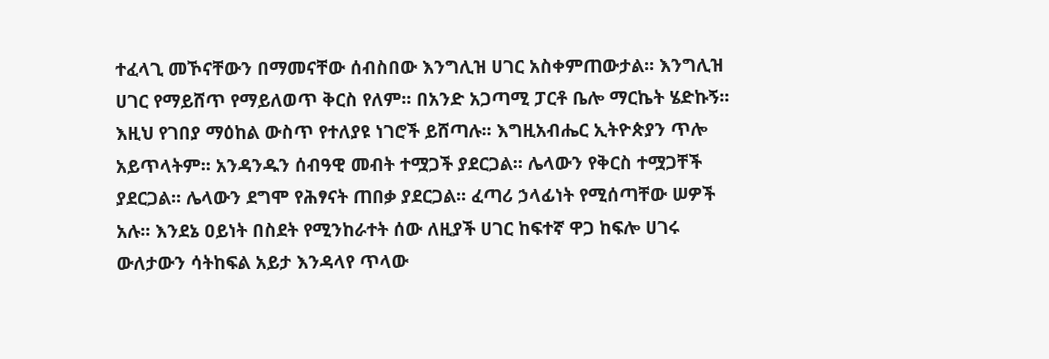ተፈላጊ መኾናቸውን በማመናቸው ሰብስበው እንግሊዝ ሀገር አስቀምጠውታል፡፡ እንግሊዝ ሀገር የማይሸጥ የማይለወጥ ቅርስ የለም፡፡ በአንድ አጋጣሚ ፓርቶ ቤሎ ማርኬት ሄድኩኝ፡፡ እዚህ የገበያ ማዕከል ውስጥ የተለያዩ ነገሮች ይሸጣሉ፡፡ እግዚአብሔር ኢትዮጵያን ጥሎ አይጥላትም፡፡ አንዳንዱን ሰብዓዊ መብት ተሟጋች ያደርጋል፡፡ ሌላውን የቅርስ ተሟጋቸች ያደርጋል፡፡ ሌላውን ደግሞ የሕፃናት ጠበቃ ያደርጋል፡፡ ፈጣሪ ኃላፊነት የሚሰጣቸው ሠዎች አሉ፡፡ እንደኔ ዐይነት በስደት የሚንከራተት ሰው ለዚያች ሀገር ከፍተኛ ዋጋ ከፍሎ ሀገሩ ውለታውን ሳትከፍል አይታ እንዳላየ ጥላው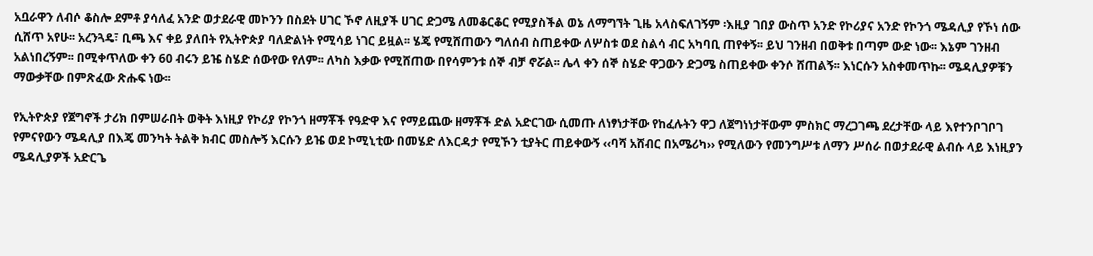አቧራዋን ለብሶ ቆስሎ ደምቶ ያሳለፈ አንድ ወታደራዊ መኮንን በስደት ሀገር ኾኖ ለዚያች ሀገር ድጋሜ ለመቆርቆር የሚያስችል ወኔ ለማግኘት ጊዜ አላስፍለገኝም ፡እዚያ ገበያ ውስጥ አንድ የኮሪያና አንድ የኮንጎ ሜዳሊያ የኾነ ሰው ሲሸጥ አየሁ፡፡ አረንጓዴ፣ ቢጫ እና ቀይ ያለበት የኢትዮጵያ ባለድልነት የሚሳይ ነገር ይዟል፡፡ ሄጄ የሚሸጠውን ግለሰብ ስጠይቀው ለሦስቱ ወደ ስልሳ ብር አካባቢ ጠየቀኝ፡፡ ይህ ገንዘብ በወቅቱ በጣም ውድ ነው፡፡ እኔም ገንዘብ አልነበረኝም፡፡ በሚቀጥለው ቀን 60 ብሩን ይዤ ስሄድ ሰውየው የለም፡፡ ለካስ እቃው የሚሸጠው በየሳምንቱ ሰኞ ብቻ ኖሯል፡፡ ሌላ ቀን ሰኞ ስሄድ ዋጋውን ድጋሜ ስጠይቀው ቀንሶ ሸጠልኝ፡፡ እነርሱን አስቀመጥኩ፡፡ ሜዳሊያዎቹን ማውቃቸው በምጽፈው ጽሑፍ ነው፡፡

የኢትዮጵያ የጀግኖች ታሪክ በምሠራበት ወቅት እነዚያ የኮሪያ የኮንጎ ዘማቾች የዓድዋ እና የማይጨው ዘማቾች ድል አድርገው ሲመጡ ለነፃነታቸው የከፈሉትን ዋጋ ለጀግነነታቸውም ምስክር ማረጋገጫ ደረታቸው ላይ እየተንቦገቦገ የምናየውን ሜዳሊያ በእጄ መንካት ትልቅ ክብር መስሎኝ እርሱን ይዤ ወደ ኮሚኒቲው በመሄድ ለእርዳታ የሚኾን ቲያትር ጠይቀውኝ ‹‹ባሻ አሸብር በአሜሪካ›› የሚለውን የመንግሥቱ ለማን ሥሰራ በወታደራዊ ልብሱ ላይ እነዚያን ሜዳሊያዎች አድርጌ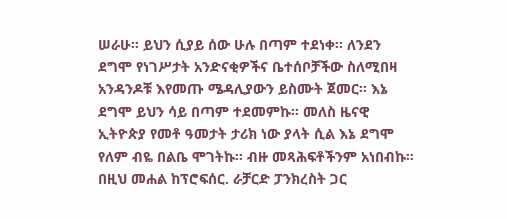ሠራሁ፡፡ ይህን ሲያይ ሰው ሁሉ በጣም ተደነቀ፡፡ ለንደን ደግሞ የነገሥታት አንድናቂዎችና ቤተሰቦቻችው ስለሚበዛ አንዳንዶቹ እየመጡ ሜዳሊያውን ይስሙት ጀመር፡፡ እኔ ደግሞ ይህን ሳይ በጣም ተደመምኩ፡፡ መለስ ዜናዊ ኢትዮጵያ የመቶ ዓመታት ታሪክ ነው ያላት ሲል እኔ ደግሞ የለም ብዬ በልቤ ሞገትኩ፡፡ ብዙ መጻሕፍቶችንም አነበብኩ፡፡ በዚህ መሐል ከፕሮፍሰር. ራቻርድ ፓንክረስት ጋር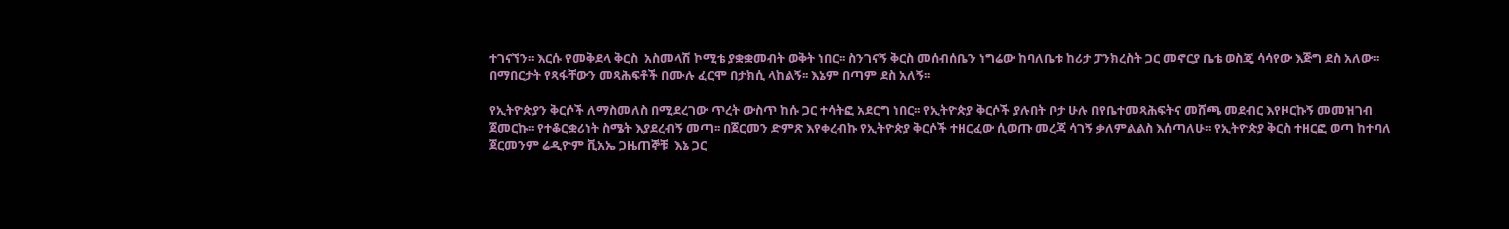ተገናኘን፡፡ እርሱ የመቅደላ ቅርስ  አስመላሽ ኮሚቴ ያቋቋመብት ወቅት ነበር፡፡ ስንገናኝ ቅርስ መሰብሰቤን ነግሬው ከባለቤቱ ከሪታ ፓንክረስት ጋር መኖርያ ቤቴ ወስጄ ሳሳየው እጅግ ደስ አለው፡፡ በማበርታት የጻፋቸውን መጻሕፍቶች በሙሉ ፈርሞ በታክሲ ላከልኝ፡፡ እኔም በጣም ደስ አለኝ፡፡

የኢትዮጵያን ቅርሶች ለማስመለስ በሚደረገው ጥረት ውስጥ ከሱ ጋር ተሳትፎ አደርግ ነበር፡፡ የኢትዮጵያ ቅርሶች ያሉበት ቦታ ሁሉ በየቤተመጻሕፍትና መሸጫ መደብር እየዞርኩኝ መመዝገብ ጀመርኩ፡፡ የተቆርቋሪነት ስሜት እያደረብኝ መጣ፡፡ በጀርመን ድምጽ እየቀረብኩ የኢትዮጵያ ቅርሶች ተዘርፈው ሲወጡ መረጃ ሳገኝ ቃለምልልስ እሰጣለሁ፡፡ የኢትዮጵያ ቅርስ ተዘርፎ ወጣ ከተባለ ጀርመንም ሬዲዮም ቪአኤ ጋዜጠኞቹ  እኔ ጋር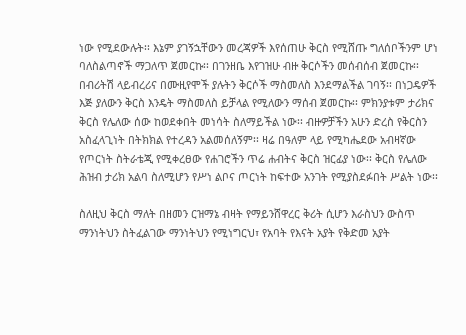ነው የሚደውሉት፡፡ እኔም ያገኝኋቸውን መረጃዎች እየሰጠሁ ቅርስ የሚሸጡ ግለሰቦችንም ሆነ ባለስልጣኖች ማጋለጥ ጀመርኩ፡፡ በገንዘቤ እየገዝሁ ብዙ ቅርሶችን መሰብሰብ ጀመርኩ፡፡ በብሪትሽ ላይብረሪና በሙዚየሞች ያሉትን ቅርሶች ማስመለስ እንደማልችል ገባኝ፡፡ በነጋዴዎች እጅ ያለውን ቅርስ እንዴት ማስመለስ ይቻላል የሚለውን ማሰብ ጀመርኩ፡፡ ምክንያቱም ታሪክና ቅርስ የሌለው ሰው ከወደቀበት መነሳት ስለማይችል ነው፡፡ ብዙዎቻችን አሁን ድረስ የቅርስን አስፈላጊነት በትክክል የተረዳን አልመሰለኝም፡፡ ዛሬ በዓለም ላይ የሚካሔደው አብዛኛው የጦርነት ስትራቴጂ የሚቀረፀው የሐገሮችን ጥሬ ሐብትና ቅርስ ዝርፊያ ነው፡፡ ቅርስ የሌለው ሕዝብ ታሪክ አልባ ስለሚሆን የሥነ ልቦና ጦርነት ከፍተው አንገት የሚያስደፉበት ሥልት ነው፡፡

ስለዚህ ቅርስ ማለት በዘመን ርዝማኔ ብዛት የማይንሸዋረር ቅሪት ሲሆን እራስህን ውስጥ ማንነትህን ስትፈልገው ማንነትህን የሚነግርህ፣ የአባት የእናት አያት የቅድመ አያት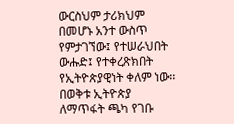ውርስህም ታሪክህም በመሆኑ አንተ ውስጥ የምታገኘው፤ የተሠራህበት ውሑድ፤ የተቀረጽክበት የኢትዮጵያዊነት ቀለም ነው፡፡ በወቅቱ ኢትዮጵያ ለማጥፋት ጫካ የገቡ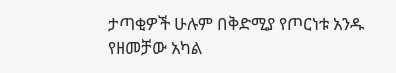ታጣቂዎች ሁሉም በቅድሚያ የጦርነቱ አንዱ የዘመቻው አካል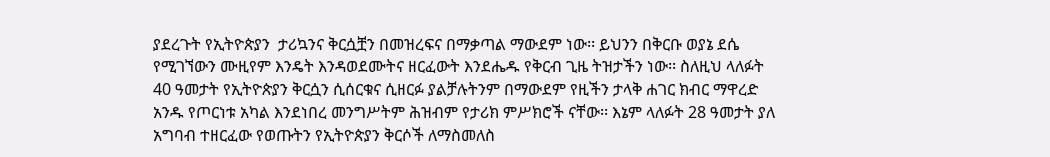ያደረጉት የኢትዮጵያን  ታሪኳንና ቅርሷቿን በመዝረፍና በማቃጣል ማውደም ነው፡፡ ይህንን በቅርቡ ወያኔ ደሴ የሚገኘውን ሙዚየም እንዴት እንዳወደሙትና ዘርፈውት እንደሔዱ የቅርብ ጊዜ ትዝታችን ነው፡፡ ስለዚህ ላለፉት 40 ዓመታት የኢትዮጵያን ቅርሷን ሲሰርቁና ሲዘርፉ ያልቻሉትንም በማውደም የዚችን ታላቅ ሐገር ክብር ማዋረድ አንዱ የጦርነቱ አካል እንደነበረ መንግሥትም ሕዝብም የታሪክ ምሥክሮች ናቸው፡፡ እኔም ላለፉት 28 ዓመታት ያለ አግባብ ተዘርፈው የወጡትን የኢትዮጵያን ቅርሶች ለማስመለስ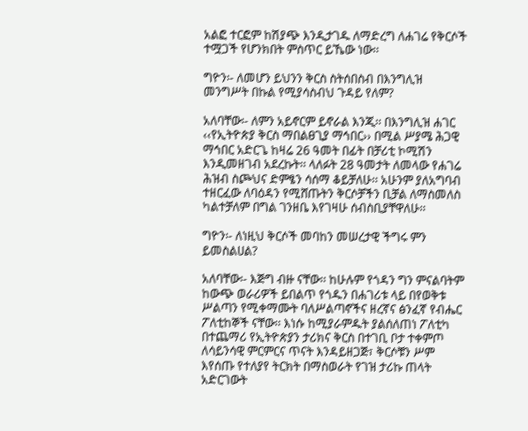አልፎ ተርፎም ከሽያጭ እንዲታገዱ ለማድረግ ለሐገሬ የቅርሶች ተሟጋች የሆንክበት ምስጥር ይኼው ነው፡፡

ግዮን፡- ለመሆን ይህንን ቅርስ ስትሰበስብ በእንግሊዝ መንግሥት በኩል የሚያሳስብህ ጉዳይ የለም?

አለባቸው፡- ለምን አይኖርም ይኖራል እንጂ፡፡ በእንግሊዝ ሐገር ‹‹የኢትዮጵያ ቅርስ ማበልፀጊያ ማኅበር›› በሚል ሥያሜ ሕጋዊ ማኅበር አድርጌ ከዛሬ 26 ዓመት በፊት በቻሪቲ ኮሚሽን እንዲመዘገብ አደረኩት፡፡ ላለፉት 28 ዓመታት ለመላው የሐገሬ ሕዝብ ስጮህና ድምፄን ሳሰማ ቆይቻለሁ፡፡ አሁንም ያለአግባብ ተዘርፈው ለባዕዳን የሚሸጡትን ቅርሶቻችን ቢቻል ለማስመለስ ካልተቻለም በግል ገንዘቤ እየገዛሁ ሰብስቢያቸዋለሁ፡፡

ግዮን፡- ለነዚህ ቅርሶች መባከን መሠረታዊ ችግሩ ምን ይመስልሀል?

አለባቸው፡- እጅግ ብዙ ናቸው፡፡ ከሁሉም የጎዳን ግን ምናልባትም ከውጭ ወራሪዎች ይበልጥ የጎዱን በሐገሪቱ ላይ በየወቅቱ ሥልጣን የሚቀማሙት ባለሥልጣኖችና ዘረኛና ፅንፈኛ የብሔር ፖለቲከኞች ናቸው፡፡ እነሱ ከሚያራምዱት ያልሰለጠነ ፖለቲካ በተጨማሪ የኢትዮጵያን ታሪክና ቅርስ በተገቢ ቦታ ተቀምጦ ለሳይንሳዊ ምርምርና ጥናት እንዳይዘጋጅ፣ ቅርሶቹን ሥም እየሰጡ የተለያየ ትርክት በማስወራት የገዝ ታሪኩ ጠላት አድርገውት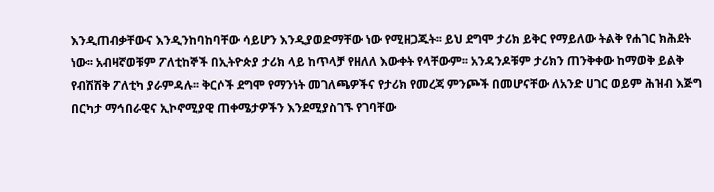እንዲጠብቃቸውና እንዲንከባከባቸው ሳይሆን እንዲያወድማቸው ነው የሚዘጋጁት፡፡ ይህ ደግሞ ታሪክ ይቅር የማይለው ትልቅ የሐገር ክሕደት ነው፡፡ አብዛኛወቹም ፖለቲከኞች በኢትዮጵያ ታሪክ ላይ ከጥላቻ የዘለለ እውቀት የላቸውም፡፡ አንዳንዶቹም ታሪክን ጠንቅቀው ከማወቅ ይልቅ የብሽሽቅ ፖለቲካ ያራምዳሉ፡፡ ቅርሶች ደግሞ የማንነት መገለጫዎችና የታሪክ የመረጃ ምንጮች በመሆናቸው ለአንድ ሀገር ወይም ሕዝብ እጅግ በርካታ ማኅበራዊና ኢኮኖሚያዊ ጠቀሜታዎችን እንደሚያስገኙ የገባቸው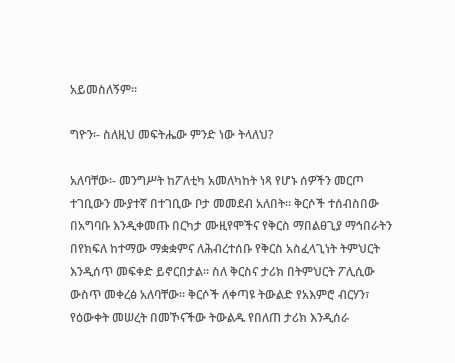አይመስለኝም፡፡

ግዮን፡- ስለዚህ መፍትሔው ምንድ ነው ትላለህ?

አለባቸው፡- መንግሥት ከፖለቲካ አመለካከት ነጻ የሆኑ ሰዎችን መርጦ ተገቢውን ሙያተኛ በተገቢው ቦታ መመደብ አለበት፡፡ ቅርሶች ተሰብስበው በአግባቡ እንዲቀመጡ በርካታ ሙዚየሞችና የቅርስ ማበልፀጊያ ማኅበራትን በየክፍለ ከተማው ማቋቋምና ለሕብረተሰቡ የቅርስ አስፈላጊነት ትምህርት እንዲሰጥ መፍቀድ ይኖርበታል፡፡ ስለ ቅርስና ታሪክ በትምህርት ፖሊሲው ውስጥ መቀረፅ አለባቸው፡፡ ቅርሶች ለቀጣዩ ትውልድ የአእምሮ ብርሃን፣ የዕውቀት መሠረት በመኾናችው ትውልዱ የበለጠ ታሪክ እንዲሰራ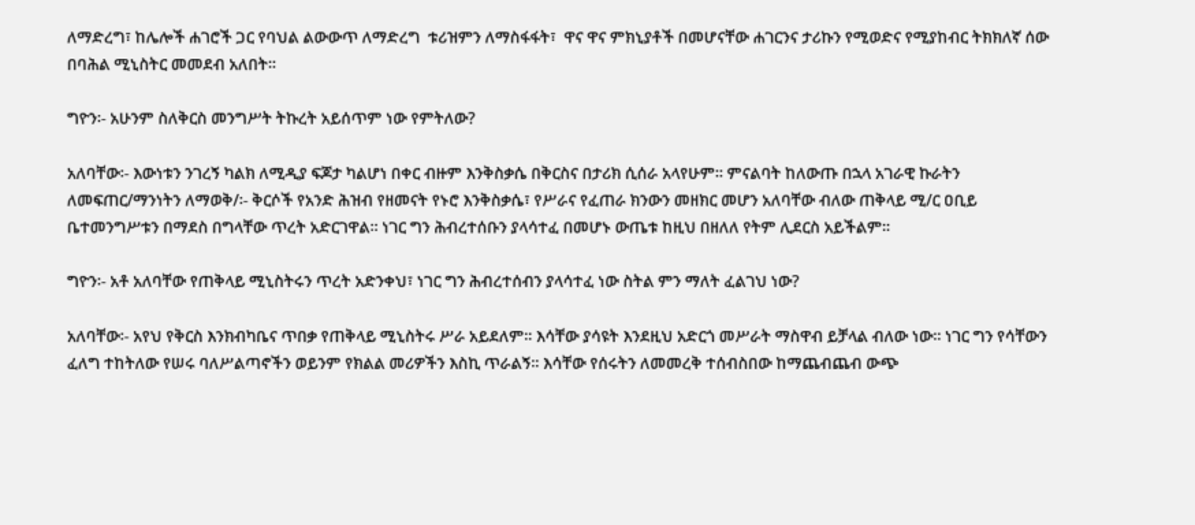ለማድረግ፣ ከሌሎች ሐገሮች ጋር የባህል ልውውጥ ለማድረግ  ቱሪዝምን ለማስፋፋት፣  ዋና ዋና ምክኒያቶች በመሆናቸው ሐገርንና ታሪኩን የሚወድና የሚያከብር ትክክለኛ ሰው በባሕል ሚኒስትር መመደብ አለበት፡፡

ግዮን፡- አሁንም ስለቅርስ መንግሥት ትኩረት አይሰጥም ነው የምትለው?

አለባቸው፡- እውነቱን ንገረኝ ካልክ ለሚዲያ ፍጆታ ካልሆነ በቀር ብዙም እንቅስቃሴ በቅርስና በታሪክ ሲሰራ አላየሁም፡፡ ምናልባት ከለውጡ በኋላ አገራዊ ኩራትን ለመፍጠር/ማንነትን ለማወቅ/፡- ቅርሶች የአንድ ሕዝብ የዘመናት የኑሮ እንቅስቃሴ፣ የሥራና የፈጠራ ክንውን መዘክር መሆን አለባቸው ብለው ጠቅላይ ሚ/ር ዐቢይ ቤተመንግሥቱን በማደስ በግላቸው ጥረት አድርገዋል፡፡ ነገር ግን ሕብረተሰቡን ያላሳተፈ በመሆኑ ውጤቱ ከዚህ በዘለለ የትም ሊደርስ አይችልም፡፡

ግዮን፡- አቶ አለባቸው የጠቅላይ ሚኒስትሩን ጥረት አድንቀህ፣ ነገር ግን ሕብረተሰብን ያላሳተፈ ነው ስትል ምን ማለት ፈልገህ ነው?

አለባቸው፡- አየህ የቅርስ እንክብካቤና ጥበቃ የጠቅላይ ሚኒስትሩ ሥራ አይደለም፡፡ እሳቸው ያሳዩት እንደዚህ አድርጎ መሥራት ማስዋብ ይቻላል ብለው ነው፡፡ ነገር ግን የሳቸውን ፈለግ ተከትለው የሠሩ ባለሥልጣኖችን ወይንም የክልል መሪዎችን እስኪ ጥራልኝ፡፡ እሳቸው የሰሩትን ለመመረቅ ተሰብስበው ከማጨብጨብ ውጭ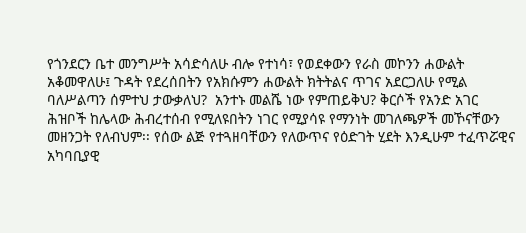የጎንደርን ቤተ መንግሥት አሳድሳለሁ ብሎ የተነሳ፣ የወደቀውን የራስ መኮንን ሐውልት አቆመዋለሁ፤ ጉዳት የደረሰበትን የአክሱምን ሐውልት ክትትልና ጥገና አደርጋለሁ የሚል ባለሥልጣን ሰምተህ ታውቃለህ?  አንተኑ መልሼ ነው የምጠይቅህ? ቅርሶች የአንድ አገር ሕዝቦች ከሌላው ሕብረተሰብ የሚለዩበትን ነገር የሚያሳዩ የማንነት መገለጫዎች መኾናቸውን መዘንጋት የለብህም፡፡ የሰው ልጅ የተጓዘባቸውን የለውጥና የዕድገት ሂደት እንዲሁም ተፈጥሯዊና አካባቢያዊ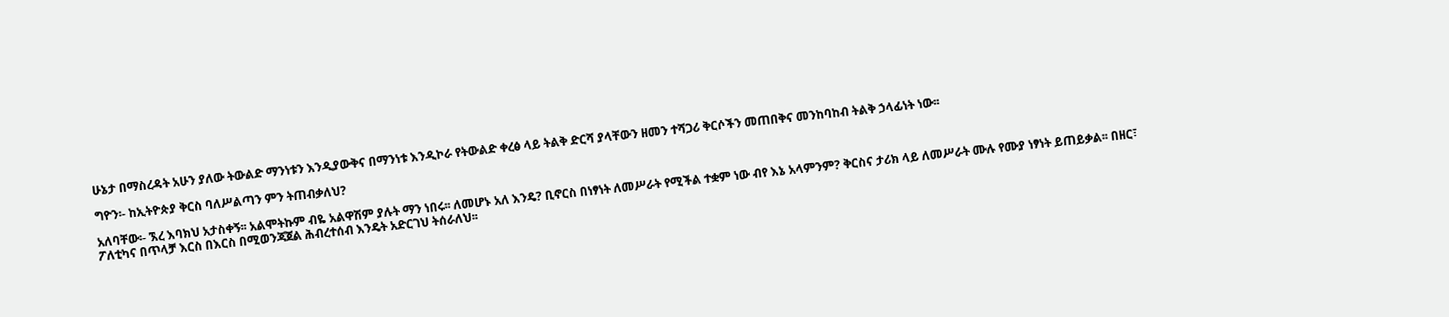ሁኔታ በማስረዳት አሁን ያለው ትውልድ ማንነቱን እንዲያውቅና በማንነቱ እንዲኮራ የትውልድ ቀረፅ ላይ ትልቅ ድርሻ ያላቸውን ዘመን ተሻጋሪ ቅርሶችን መጠበቅና መንከባከብ ትልቅ ኃላፊነት ነው፡፡

ግዮን፡- ከኢትዮጵያ ቅርስ ባለሥልጣን ምን ትጠብቃለህ?

አለባቸው፡- ኧረ እባክህ አታስቀኝ፡፡ አልሞትኩም ብዬ አልዋሽም ያሉት ማን ነበሩ፡፡ ለመሆኑ አለ እንዴ? ቢኖርስ በነፃነት ለመሥራት የሚችል ተቋም ነው ብየ እኔ አላምንም? ቅርስና ታሪክ ላይ ለመሥራት ሙሉ የሙያ ነፃነት ይጠይቃል፡፡ በዘር፣ ፖለቲካና በጥላቻ እርስ በእርስ በሚወንጃጀል ሕብረተሰብ እንዴት አድርገህ ትሰራለህ፡፡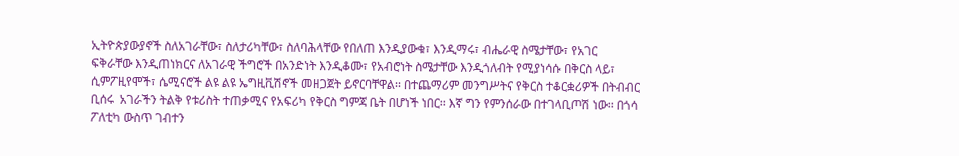ኢትዮጵያውያኖች ስለአገራቸው፣ ስለታሪካቸው፣ ስለባሕላቸው የበለጠ እንዲያውቁ፣ እንዲማሩ፣ ብሔራዊ ስሜታቸው፣ የአገር ፍቅራቸው እንዲጠነክርና ለአገራዊ ችግሮች በአንድነት እንዲቆሙ፣ የአብሮነት ስሜታቸው እንዲጎለብት የሚያነሳሱ በቅርስ ላይ፣ ሲምፖዚየሞች፣ ሴሚናሮች ልዩ ልዩ ኤግዚቪሽኖች መዘጋጀት ይኖርባቸዋል፡፡ በተጨማሪም መንግሥትና የቅርስ ተቆርቋሪዎች በትብብር ቢሰሩ  አገራችን ትልቅ የቱሪስት ተጠቃሚና የአፍሪካ የቅርስ ግምጃ ቤት በሆነች ነበር፡፡ እኛ ግን የምንሰራው በተገላቢጦሽ ነው፡፡ በጎሳ ፖለቲካ ውስጥ ገብተን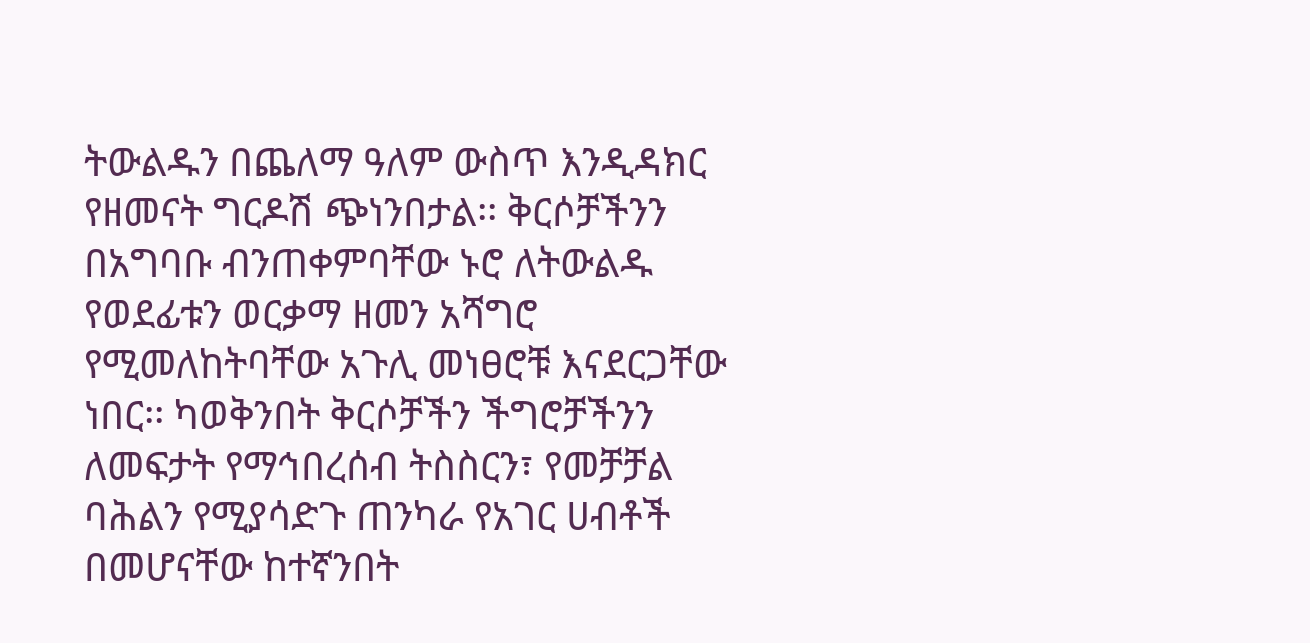ትውልዱን በጨለማ ዓለም ውስጥ እንዲዳክር የዘመናት ግርዶሽ ጭነንበታል፡፡ ቅርሶቻችንን በአግባቡ ብንጠቀምባቸው ኑሮ ለትውልዱ የወደፊቱን ወርቃማ ዘመን አሻግሮ የሚመለከትባቸው አጉሊ መነፀሮቹ እናደርጋቸው ነበር፡፡ ካወቅንበት ቅርሶቻችን ችግሮቻችንን ለመፍታት የማኅበረሰብ ትስስርን፣ የመቻቻል ባሕልን የሚያሳድጉ ጠንካራ የአገር ሀብቶች በመሆናቸው ከተኛንበት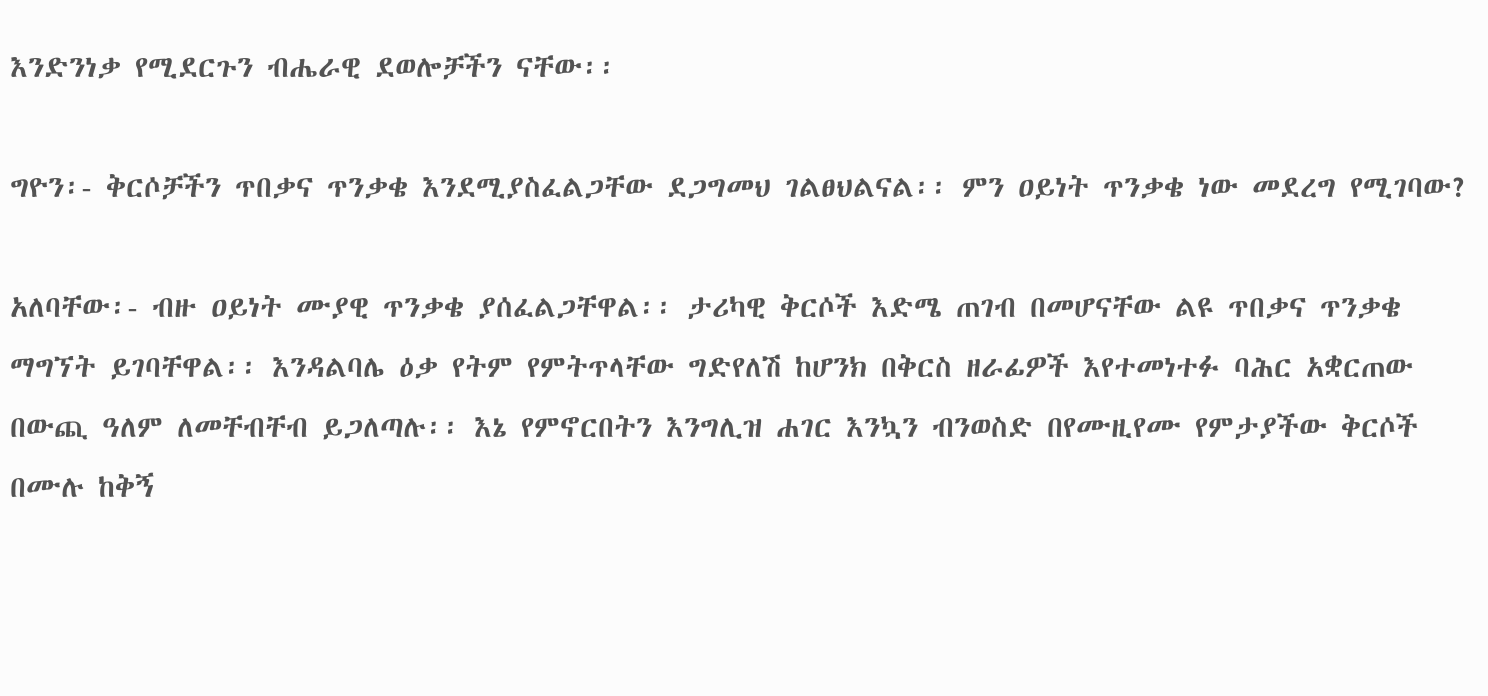እንድንነቃ የሚደርጉን ብሔራዊ ደወሎቻችን ናቸው፡፡

ግዮን፡- ቅርሶቻችን ጥበቃና ጥንቃቄ እንደሚያስፈልጋቸው ደጋግመህ ገልፀህልናል፡፡ ምን ዐይነት ጥንቃቄ ነው መደረግ የሚገባው?

አለባቸው፡- ብዙ ዐይነት ሙያዊ ጥንቃቄ ያሰፈልጋቸዋል፡፡ ታሪካዊ ቅርሶች እድሜ ጠገብ በመሆናቸው ልዩ ጥበቃና ጥንቃቄ ማግኘት ይገባቸዋል፡፡ እንዳልባሌ ዕቃ የትም የምትጥላቸው ግድየለሽ ከሆንክ በቅርስ ዘራፊዎች እየተመነተፉ ባሕር አቋርጠው በውጪ ዓለም ለመቸብቸብ ይጋለጣሉ፡፡ እኔ የምኖርበትን እንግሊዝ ሐገር እንኳን ብንወስድ በየሙዚየሙ የምታያችው ቅርሶች በሙሉ ከቅኝ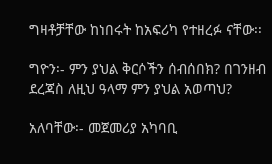ግዛቶቻቸው ከነበሩት ከአፍሪካ የተዘረፉ ናቸው፡፡

ግዮን፡- ምን ያህል ቅርሶችን ሰብሰበክ? በገንዘብ ደረጃስ ለዚህ ዓላማ ምን ያህል አወጣህ?

አለባቸው፡- መጀመሪያ አካባቢ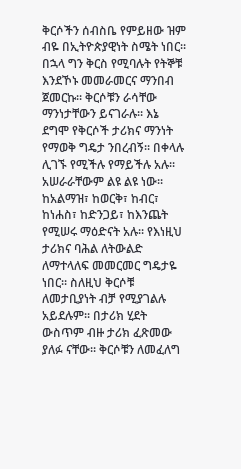ቅርሶችን ሰብስቤ የምይዘው ዝም ብዬ በኢትዮጵያዊነት ስሜት ነበር፡፡ በኋላ ግን ቅርስ የሚባሉት የትኞቹ እንደኾኑ መመራመርና ማንበብ ጀመርኩ፡፡ ቅርሶቹን ራሳቸው ማንነታቸውን ይናገራሉ፡፡ እኔ ደግሞ የቅርሶች ታሪክና ማንነት የማወቅ ግዴታ ንበረብኝ፡፡ በቀላሉ ሊገኙ የሚችሉ የማይችሉ አሉ፡፡ አሠራራቸውም ልዩ ልዩ ነው፡፡ ከአልማዝ፣ ከወርቅ፣ ከብር፣ ከነሐስ፣ ከድንጋይ፣ ከእንጨት የሚሠሩ ማዕድናት አሉ፡፡ የእነዚህ ታሪክና ባሕል ለትውልድ ለማተላለፍ መመርመር ግዴታዬ ነበር፡፡ ስለዚህ ቅርሶቹ ለመታቢያነት ብቻ የሚያገልሉ አይደሉም፡፡ በታሪክ ሂደት ውስጥም ብዙ ታሪክ ፈጽመው ያለፉ ናቸው፡፡ ቅርሶቹን ለመፈለግ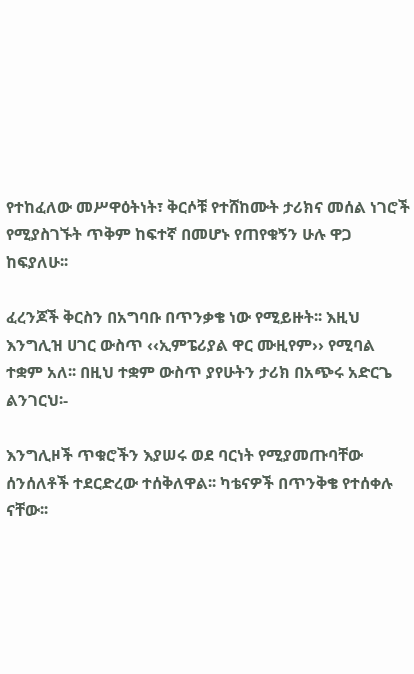የተከፈለው መሥዋዕትነት፣ ቅርሶቹ የተሸከሙት ታሪክና መሰል ነገሮች የሚያስገኙት ጥቅም ከፍተኛ በመሆኑ የጠየቁኝን ሁሉ ዋጋ ከፍያለሁ፡፡

ፈረንጆች ቅርስን በአግባቡ በጥንቃቄ ነው የሚይዙት፡፡ እዚህ እንግሊዝ ሀገር ውስጥ ‹‹ኢምፔሪያል ዋር ሙዚየም›› የሚባል ተቋም አለ፡፡ በዚህ ተቋም ውስጥ ያየሁትን ታሪክ በአጭሩ አድርጌ ልንገርህ፡-

እንግሊዞች ጥቁሮችን እያሠሩ ወደ ባርነት የሚያመጡባቸው ሰንሰለቶች ተደርድረው ተሰቅለዋል፡፡ ካቴናዎች በጥንቅቄ የተሰቀሉ ናቸው፡፡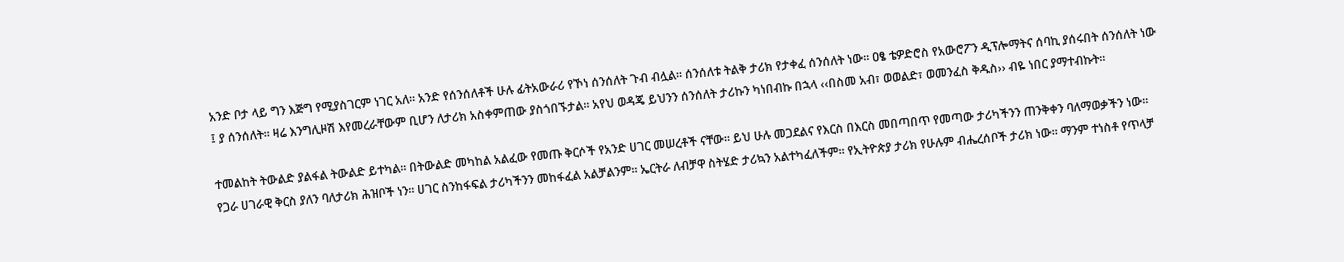አንድ ቦታ ላይ ግን እጅግ የሚያስገርም ነገር አለ፡፡ አንድ የሰንሰለቶች ሁሉ ፊትአውራሪ የኾነ ሰንሰለት ጉብ ብሏል፡፡ ሰንሰለቱ ትልቅ ታሪክ የታቀፈ ሰንሰለት ነው፡፡ ዐፄ ቴዎድሮስ የአውሮፖን ዲፕሎማትና ሰባኪ ያሰሩበት ሰንሰለት ነው ፤ ያ ሰንሰለት፡፡ ዛሬ እንግሊዞሽ እየመረራቸውም ቢሆን ለታሪክ አስቀምጠው ያስጎበኙታል፡፡ አየህ ወዳጄ ይህንን ሰንሰለት ታሪኩን ካነበብኩ በኋላ ‹‹በስመ አብ፣ ወወልድ፣ ወመንፈስ ቅዱስ›› ብዬ ነበር ያማተብኩት፡፡

ተመልከት ትውልድ ያልፋል ትውልድ ይተካል፡፡ በትውልድ መካከል አልፈው የመጡ ቅርሶች የአንድ ሀገር መሠረቶች ናቸው፡፡ ይህ ሁሉ መጋደልና የእርስ በእርስ መበጣበጥ የመጣው ታሪካችንን ጠንቅቀን ባለማወቃችን ነው፡፡ የጋራ ሀገራዊ ቅርስ ያለን ባለታሪክ ሕዝቦች ነን፡፡ ሀገር ስንከፋፍል ታሪካችንን መከፋፈል አልቻልንም፡፡ ኤርትራ ለብቻዋ ስትሄድ ታሪኳን አልተካፈለችም፡፡ የኢትዮጵያ ታሪክ የሁሉም ብሔረሰቦች ታሪክ ነው፡፡ ማንም ተነስቶ የጥላቻ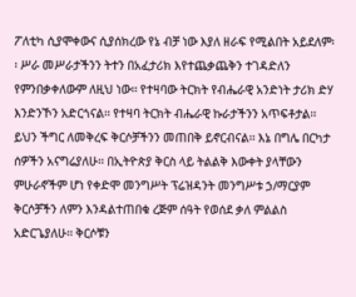ፖለቲካ ሲያሞቀውና ሲያሰክረው የኔ ብቻ ነው እያለ ዘራፍ የሚልበት አይደለም፡፡ ሥራ መሥራታችንን ትተን በአፈታሪክ እየተጨቃጨቅን ተገዳድለን የምንበቃቀለውም ለዚህ ነው፡፡ የተዛባው ትርክት የብሔራዊ አንድነት ታሪክ ድሃ እንድንኾን አድርጎናል፡፡ የተዛባ ትርክት ብሔራዊ ኩራታችንን አጥፍቶታል፡፡ ይህን ችግር ለመቅረፍ ቅርሶቻችንን መጠበቅ ይኖርብናል፡፡ እኔ በግሌ በርካታ ሰዎችን አናግሬያለሁ፡፡ በኢትዮጵያ ቅርስ ላይ ትልልቅ እውቀት ያላቸውን ምሁራኖችም ሆነ የቀድሞ መንግሥት ፕሬዝዳንት መንግሥቱ ኃ/ማርያም ቅርሶቻችን ለምን እንዳልተጠበቁ ረጅም ሰዓት የወሰደ ቃለ ምልልስ አድርጌያለሁ፡፡ ቅርሶቹን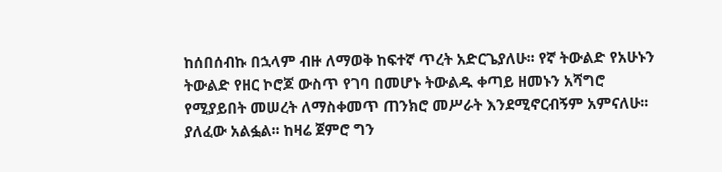ከሰበሰብኩ በኋላም ብዙ ለማወቅ ከፍተኛ ጥረት አድርጌያለሁ፡፡ የኛ ትውልድ የአሁኑን ትውልድ የዘር ኮሮጆ ውስጥ የገባ በመሆኑ ትውልዱ ቀጣይ ዘመኑን አሻግሮ የሚያይበት መሠረት ለማስቀመጥ ጠንክሮ መሥራት እንደሚኖርብኝም አምናለሁ፡፡ ያለፈው አልፏል፡፡ ከዛሬ ጀምሮ ግን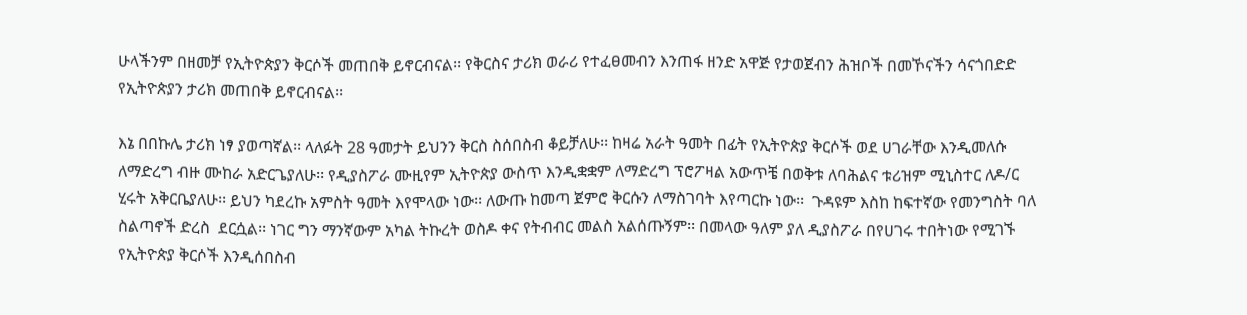ሁላችንም በዘመቻ የኢትዮጵያን ቅርሶች መጠበቅ ይኖርብናል፡፡ የቅርስና ታሪክ ወራሪ የተፈፀመብን እንጠፋ ዘንድ አዋጅ የታወጀብን ሕዝቦች በመኾናችን ሳናጎበድድ የኢትዮጵያን ታሪክ መጠበቅ ይኖርብናል፡፡

እኔ በበኩሌ ታሪክ ነፃ ያወጣኛል፡፡ ላለፉት 28 ዓመታት ይህንን ቅርስ ስሰበስብ ቆይቻለሁ፡፡ ከዛሬ አራት ዓመት በፊት የኢትዮጵያ ቅርሶች ወደ ሀገራቸው እንዲመለሱ ለማድረግ ብዙ ሙከራ አድርጌያለሁ፡፡ የዲያስፖራ ሙዚየም ኢትዮጵያ ውስጥ እንዲቋቋም ለማድረግ ፕሮፖዛል አውጥቼ በወቅቱ ለባሕልና ቱሪዝም ሚኒስተር ለዶ/ር ሂሩት አቅርቤያለሁ፡፡ ይህን ካደረኩ አምስት ዓመት እየሞላው ነው፡፡ ለውጡ ከመጣ ጀምሮ ቅርሱን ለማስገባት እየጣርኩ ነው፡፡  ጉዳዩም እስከ ከፍተኛው የመንግስት ባለ ስልጣኖች ድረስ  ደርሷል፡፡ ነገር ግን ማንኛውም አካል ትኩረት ወስዶ ቀና የትብብር መልስ አልሰጡኝም፡፡ በመላው ዓለም ያለ ዲያስፖራ በየሀገሩ ተበትነው የሚገኙ የኢትዮጵያ ቅርሶች እንዲሰበስብ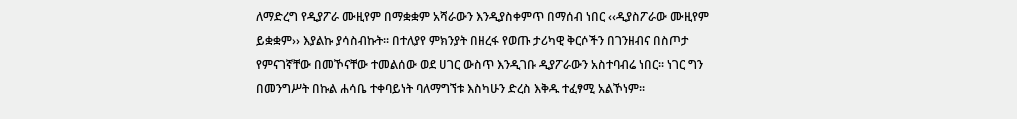ለማድረግ የዲያፖራ ሙዚየም በማቋቋም አሻራውን እንዲያስቀምጥ በማሰብ ነበር ‹‹ዲያስፖራው ሙዚየም ይቋቋም›› እያልኩ ያሳስብኩት፡፡ በተለያየ ምክንያት በዘረፋ የወጡ ታሪካዊ ቅርሶችን በገንዘብና በስጦታ የምናገኛቸው በመኾናቸው ተመልሰው ወደ ሀገር ውስጥ እንዲገቡ ዲያፖራውን አስተባብሬ ነበር፡፡ ነገር ግን በመንግሥት በኩል ሐሳቤ ተቀባይነት ባለማግኘቱ እስካሁን ድረስ እቅዱ ተፈፃሚ አልኾነም፡፡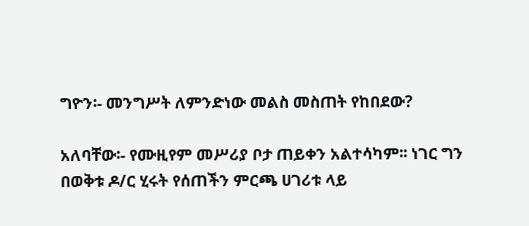ግዮን፡- መንግሥት ለምንድነው መልስ መስጠት የከበደው?

አለባቸው፡- የሙዚየም መሥሪያ ቦታ ጠይቀን አልተሳካም፡፡ ነገር ግን በወቅቱ ዶ/ር ሂሩት የሰጠችን ምርጫ ሀገሪቱ ላይ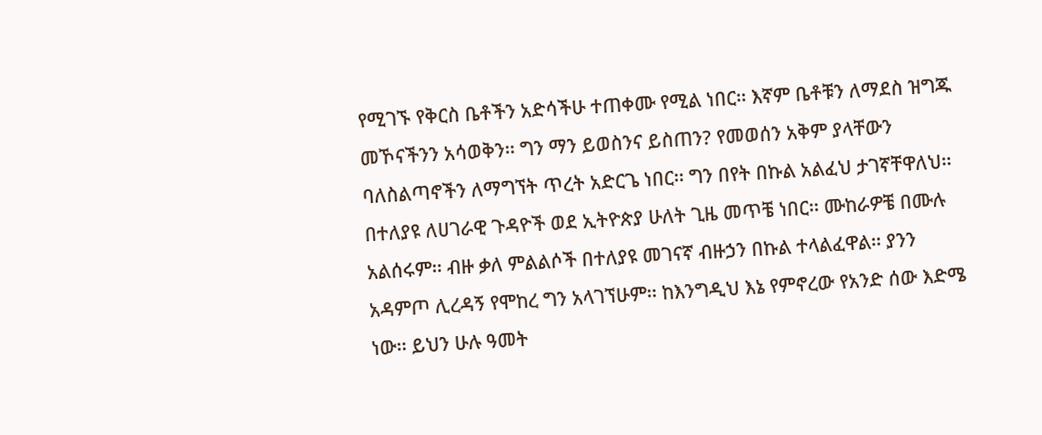የሚገኙ የቅርስ ቤቶችን አድሳችሁ ተጠቀሙ የሚል ነበር፡፡ እኛም ቤቶቹን ለማደስ ዝግጁ መኾናችንን አሳወቅን፡፡ ግን ማን ይወስንና ይስጠን? የመወሰን አቅም ያላቸውን ባለስልጣኖችን ለማግኘት ጥረት አድርጌ ነበር፡፡ ግን በየት በኩል አልፈህ ታገኛቸዋለህ፡፡ በተለያዩ ለሀገራዊ ጉዳዮች ወደ ኢትዮጵያ ሁለት ጊዜ መጥቼ ነበር፡፡ ሙከራዎቼ በሙሉ አልሰሩም፡፡ ብዙ ቃለ ምልልሶች በተለያዩ መገናኛ ብዙኃን በኩል ተላልፈዋል፡፡ ያንን አዳምጦ ሊረዳኝ የሞከረ ግን አላገኘሁም፡፡ ከእንግዲህ እኔ የምኖረው የአንድ ሰው እድሜ ነው፡፡ ይህን ሁሉ ዓመት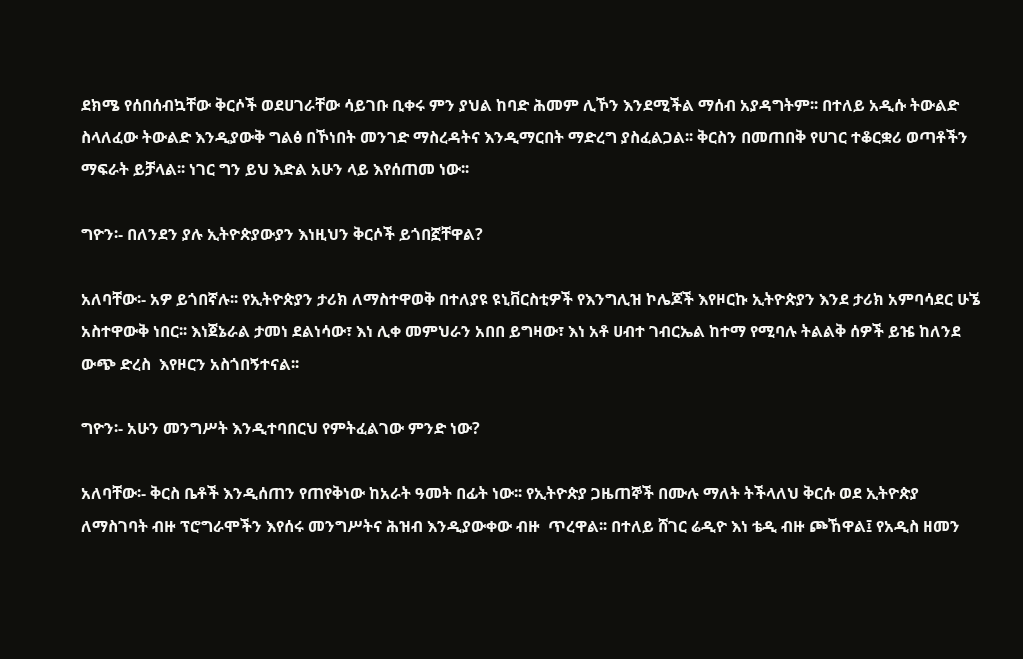ደክሜ የሰበሰብኳቸው ቅርሶች ወደሀገራቸው ሳይገቡ ቢቀሩ ምን ያህል ከባድ ሕመም ሊኾን እንደሚችል ማሰብ አያዳግትም፡፡ በተለይ አዲሱ ትውልድ ስላለፈው ትውልድ እንዲያውቅ ግልፅ በኾነበት መንገድ ማስረዳትና እንዲማርበት ማድረግ ያስፈልጋል፡፡ ቅርስን በመጠበቅ የሀገር ተቆርቋሪ ወጣቶችን ማፍራት ይቻላል፡፡ ነገር ግን ይህ እድል አሁን ላይ እየሰጠመ ነው፡፡

ግዮን፡- በለንደን ያሉ ኢትዮጵያውያን እነዚህን ቅርሶች ይጎበኟቸዋል?

አለባቸው፡- አዎ ይጎበኛሉ፡፡ የኢትዮጵያን ታሪክ ለማስተዋወቅ በተለያዩ ዩኒቨርስቲዎች የእንግሊዝ ኮሌጆች እየዞርኩ ኢትዮጵያን እንደ ታሪክ አምባሳደር ሁኜ አስተዋውቅ ነበር፡፡ እነጀኔራል ታመነ ደልነሳው፣ እነ ሊቀ መምህራን አበበ ይግዛው፣ እነ አቶ ሀብተ ገብርኤል ከተማ የሚባሉ ትልልቅ ሰዎች ይዤ ከለንደ ውጭ ድረስ  እየዞርን አስጎበኝተናል፡፡

ግዮን፡- አሁን መንግሥት እንዲተባበርህ የምትፈልገው ምንድ ነው?

አለባቸው፡- ቅርስ ቤቶች እንዲሰጠን የጠየቅነው ከአራት ዓመት በፊት ነው፡፡ የኢትዮጵያ ጋዜጠኞች በሙሉ ማለት ትችላለህ ቅርሱ ወደ ኢትዮጵያ ለማስገባት ብዙ ፕሮግራሞችን እየሰሩ መንግሥትና ሕዝብ እንዲያውቀው ብዙ  ጥረዋል፡፡ በተለይ ሸገር ሬዲዮ እነ ቴዲ ብዙ ጮኸዋል፤ የአዲስ ዘመን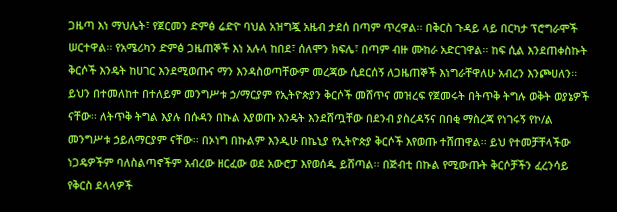ጋዜጣ እነ ማህሌት፣ የጀርመን ድምፅ ሬድዮ ባህል አዝግጇ አዜብ ታደሰ በጣም ጥረዋል፡፡ በቅርስ ጉዳይ ላይ በርካታ ፕሮግራሞች ሠርተዋል፡፡ የአሜሪካን ድምፅ ጋዜጠኞች እነ አሉላ ከበደ፣ ሰለሞን ክፍሌ፣ በጣም ብዙ ሙከራ አድርገዋል፡፡ ከፍ ሲል እንደጠቀስኩት ቅርሶች እንዴት ከሀገር እንደሚወጡና ማን እንዳስወጣቸውም መረጃው ሲደርሰኝ ለጋዜጠኞች እነግራቸዋለሁ አብረን እንጮሀለን፡፡ ይህን በተመለከተ በተለይም መንግሥቱ ኃ/ማርያም የኢትዮጵያን ቅርሶች መሸጥና መዝረፍ የጀመሩት በትጥቅ ትግሉ ወቅት ወያኔዎች ናቸው፡፡ ለትጥቅ ትግል እያሉ በሱዳን በኩል እያወጡ እንዴት እንደሸጧቸው በደንብ ያስረዳኝና በበቂ ማስረጃ የነገሩኝ የኮ/ል መንግሥቱ ኃይለማርያም ናቸው፡፡ በኦነግ በኩልም እንዲሁ በኬኒያ የኢትዮጵያ ቅርሶች እየወጡ ተሸጠዋል፡፡ ይህ የተመቻቸላችው ነጋዴዎችም ባለስልጣኖችም አብረው ዘርፈው ወደ አውሮፓ እየወሰዱ ይሸጣል፡፡ በጅብቲ በኩል የሚውጡት ቅርሶቻችን ፈረንሳይ የቅርስ ደላላዎች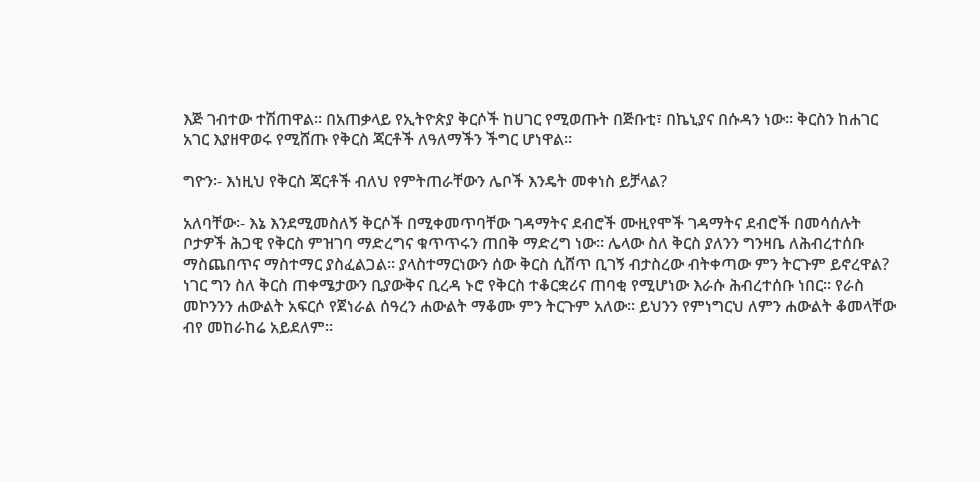እጅ ገብተው ተሽጠዋል፡፡ በአጠቃላይ የኢትዮጵያ ቅርሶች ከሀገር የሚወጡት በጅቡቲ፣ በኬኒያና በሱዳን ነው፡፡ ቅርስን ከሐገር አገር እያዘዋወሩ የሚሸጡ የቅርስ ጃርቶች ለዓለማችን ችግር ሆነዋል፡፡

ግዮን፡- እነዚህ የቅርስ ጃርቶች ብለህ የምትጠራቸውን ሌቦች እንዴት መቀነስ ይቻላል?

አለባቸው፡- እኔ እንደሚመስለኝ ቅርሶች በሚቀመጥባቸው ገዳማትና ደብሮች ሙዚየሞች ገዳማትና ደብሮች በመሳሰሉት ቦታዎች ሕጋዊ የቅርስ ምዝገባ ማድረግና ቁጥጥሩን ጠበቅ ማድረግ ነው፡፡ ሌላው ስለ ቅርስ ያለንን ግንዛቤ ለሕብረተሰቡ ማስጨበጥና ማስተማር ያስፈልጋል፡፡ ያላስተማርነውን ሰው ቅርስ ሲሸጥ ቢገኝ ብታስረው ብትቀጣው ምን ትርጉም ይኖረዋል? ነገር ግን ስለ ቅርስ ጠቀሜታውን ቢያውቅና ቢረዳ ኑሮ የቅርስ ተቆርቋሪና ጠባቂ የሚሆነው እራሱ ሕብረተሰቡ ነበር፡፡ የራስ መኮንንን ሐውልት አፍርሶ የጀነራል ሰዓረን ሐውልት ማቆሙ ምን ትርጉም አለው፡፡ ይህንን የምነግርህ ለምን ሐውልት ቆመላቸው ብየ መከራከሬ አይደለም፡፡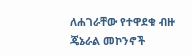ለሐገራቸው የተዋደቁ ብዙ ጄኔራል መኮንኖች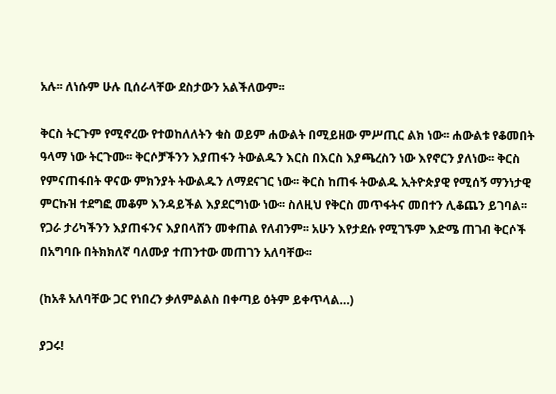አሉ፡፡ ለነሱም ሁሉ ቢሰራላቸው ደስታውን አልችለውም፡፡

ቅርስ ትርጉም የሚኖረው የተወከለለትን ቁስ ወይም ሐውልት በሚይዘው ምሥጢር ልክ ነው፡፡ ሐውልቱ የቆመበት ዓላማ ነው ትርጉሙ፡፡ ቅርሶቻችንን እያጠፋን ትውልዱን እርስ በእርስ እያጫረስን ነው እየኖርን ያለነው፡፡ ቅርስ የምናጠፋበት ዋናው ምክንያት ትውልዱን ለማደናገር ነው፡፡ ቅርስ ከጠፋ ትውልዱ ኢትዮጵያዊ የሚሰኝ ማንነታዊ ምርኩዝ ተደግፎ መቆም እንዳይችል እያደርግነው ነው፡፡ ስለዚህ የቅርስ መጥፋትና መበተን ሊቆጨን ይገባል፡፡ የጋራ ታሪካችንን እያጠፋንና እያበላሸን መቀጠል የለብንም፡፡ አሁን እየታደሱ የሚገኙም እድሜ ጠገብ ቅርሶች በአግባቡ በትክክለኛ ባለሙያ ተጠንተው መጠገን አለባቸው፡፡

(ከአቶ አለባቸው ጋር የነበረን ቃለምልልስ በቀጣይ ዕትም ይቀጥላል…)

ያጋሩ!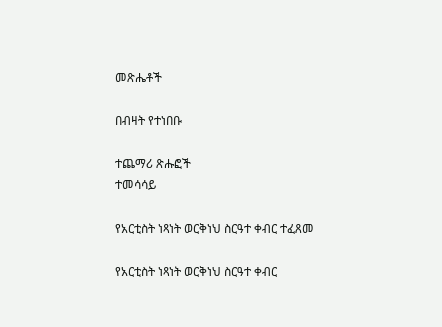መጽሔቶች

በብዛት የተነበቡ

ተጨማሪ ጽሑፎች
ተመሳሳይ

የአርቲስት ነጻነት ወርቅነህ ስርዓተ ቀብር ተፈጸመ

የአርቲስት ነጻነት ወርቅነህ ስርዓተ ቀብር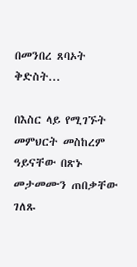በመንበረ ጸባኦት ቅድስት...

በእስር ላይ የሚገኙት መምህርት መስከረም ዓይናቸው በጽኑ መታመሙን ጠበቃቸው ገለጹ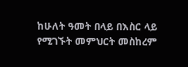ከሁለት ዓመት በላይ በእስር ላይ የሚገኙት መምህርት መስከረም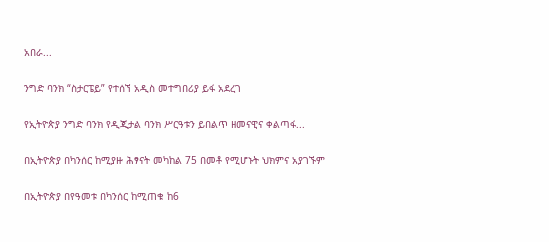አበራ...

ንግድ ባንክ “ስታርፔይ” የተሰኘ አዲስ መተግበሪያ ይፋ አደረገ

የኢትዮጵያ ንግድ ባንክ የዲጂታል ባንክ ሥርዓቱን ይበልጥ ዘመናዊና ቀልጣፋ...

በኢትዮጵያ በካንሰር ከሚያዙ ሕፃናት መካከል 75 በመቶ የሚሆኑት ህክምና አያገኙም

በኢትዮጵያ በየዓመቱ በካንሰር ከሚጠቁ ከ6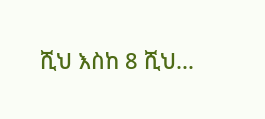ሺህ እስከ 8 ሺህ...